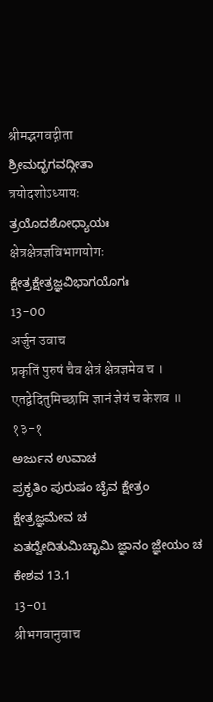श्रीमद्भगवद्गीता
ಶ್ರೀಮದ್ಭಗವದ್ಗೀತಾ
त्रयोदशोऽध्यायः
ತ್ರಯೊದಶೋಧ್ಯಾಯಃ
क्षेत्रक्षेत्रज्ञविभागयोगः
ಕ್ಷೇತ್ರಕ್ಷೇತ್ರಜ್ಞವಿಭಾಗಯೊಗಃ
13-00
अर्जुन उवाच
प्रकृतिं पुरुषं चैव क्षेत्रं क्षेत्रज्ञमेव च ।
एतद्वेदितुमिच्छामि ज्ञानं ज्ञेयं च केशव ॥ १३-१
ಅರ್ಜುನ ಉವಾಚ
ಪ್ರಕೃತಿಂ ಪುರುಷಂ ಚೈವ ಕ್ಷೇತ್ರಂ ಕ್ಷೇತ್ರಜ್ಞಮೇವ ಚ
ಏತದ್ವೇದಿತುಮಿಚ್ಛಾಮಿ ಜ್ಞಾನಂ ಜ್ಞೇಯಂ ಚ ಕೇಶವ 13.1
13-01
श्रीभगवानुवाच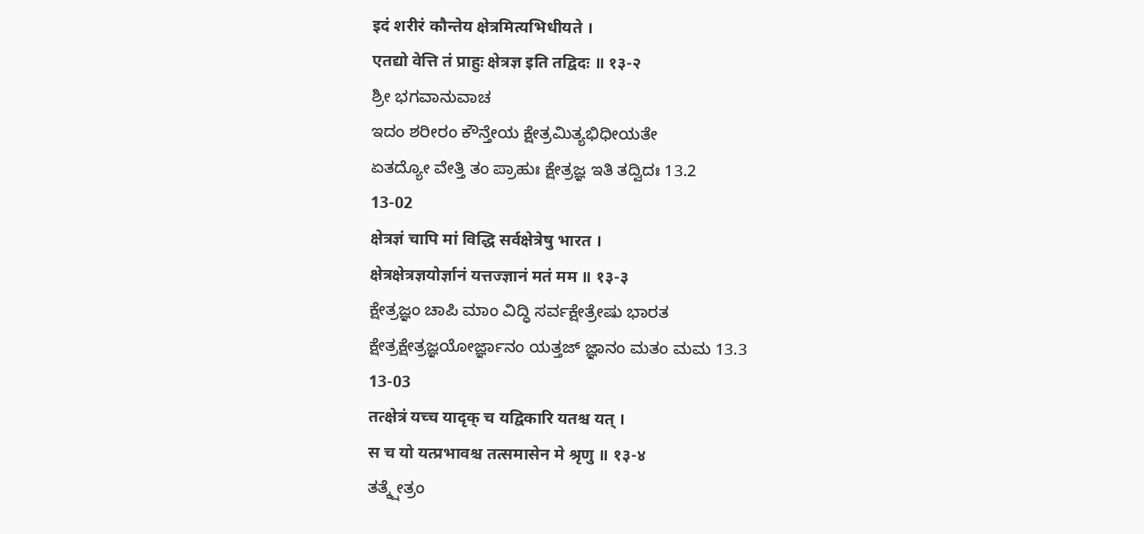इदं शरीरं कौन्तेय क्षेत्रमित्यभिधीयते ।
एतद्यो वेत्ति तं प्राहुः क्षेत्रज्ञ इति तद्विदः ॥ १३-२
ಶ್ರೀ ಭಗವಾನುವಾಚ
ಇದಂ ಶರೀರಂ ಕೌನ್ತೇಯ ಕ್ಷೇತ್ರಮಿತ್ಯಭಿಧೀಯತೇ
ಏತದ್ಯೋ ವೇತ್ತಿ ತಂ ಪ್ರಾಹುಃ ಕ್ಷೇತ್ರಜ್ಞ ಇತಿ ತದ್ವಿದಃ 13.2
13-02
क्षेत्रज्ञं चापि मां विद्धि सर्वक्षेत्रेषु भारत ।
क्षेत्रक्षेत्रज्ञयोर्ज्ञानं यत्तज्ज्ञानं मतं मम ॥ १३-३
ಕ್ಷೇತ್ರಜ್ಞಂ ಚಾಪಿ ಮಾಂ ವಿದ್ಧಿ ಸರ್ವಕ್ಷೇತ್ರೇಷು ಭಾರತ
ಕ್ಷೇತ್ರಕ್ಷೇತ್ರಜ್ಞಯೋರ್ಜ್ಞಾನಂ ಯತ್ತಜ್ ಜ್ಞಾನಂ ಮತಂ ಮಮ 13.3
13-03
तत्क्षेत्रं यच्च यादृक् च यद्विकारि यतश्च यत् ।
स च यो यत्प्रभावश्च तत्समासेन मे श्रृणु ॥ १३-४
ತತ್ಕ್ಷೇತ್ರಂ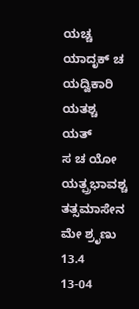ಯಚ್ಚ ಯಾದೃಕ್ ಚ ಯದ್ವಿಕಾರಿ ಯತಶ್ಚ ಯತ್
ಸ ಚ ಯೋ ಯತ್ಪ್ರಭಾವಶ್ಚ ತತ್ಸಮಾಸೇನ ಮೇ ಶ್ರೃಣು 13.4
13-04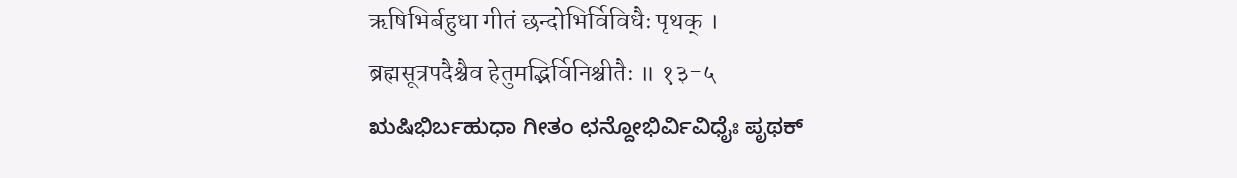ऋषिभिर्बहुधा गीतं छन्दोभिर्विविधैः पृथक् ।
ब्रह्मसूत्रपदैश्चैव हेतुमद्भिर्विनिश्चीतैः ॥ १३-५
ಋಷಿಭಿರ್ಬಹುಧಾ ಗೀತಂ ಛನ್ದೋಭಿರ್ವಿವಿಧೈಃ ಪೃಥಕ್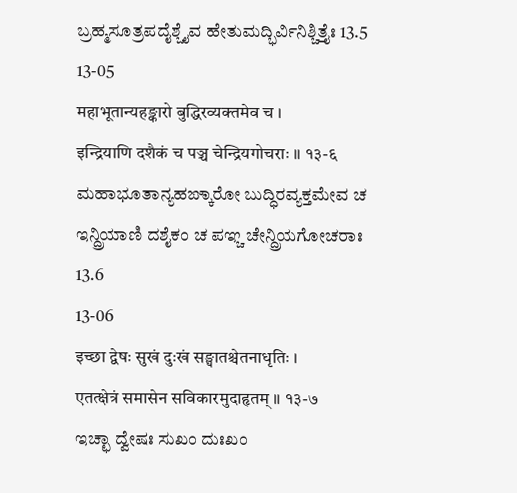ಬ್ರಹ್ಮಸೂತ್ರಪದೈಶ್ಚೈವ ಹೇತುಮದ್ಭಿರ್ವಿನಿಶ್ಚಿತ್ತೈಃ 13.5
13-05
महाभूतान्यहङ्कारो बुद्धिरव्यक्तमेव च ।
इन्द्रियाणि दशैकं च पञ्च चेन्द्रियगोचराः ॥ १३-६
ಮಹಾಭೂತಾನ್ಯಹಙ್ಕಾರೋ ಬುದ್ಧಿರವ್ಯಕ್ತಮೇವ ಚ
ಇನ್ದ್ರಿಯಾಣಿ ದಶೈಕಂ ಚ ಪಞ್ಚ ಚೇನ್ದ್ರಿಯಗೋಚರಾಃ 13.6
13-06
इच्छा द्वेषः सुखं दुःखं सङ्घातश्चेतनाधृतिः ।
एतत्क्षेत्रं समासेन सविकारमुदाहृतम् ॥ १३-७
ಇಚ್ಛಾ ದ್ವೇಷಃ ಸುಖಂ ದುಃಖಂ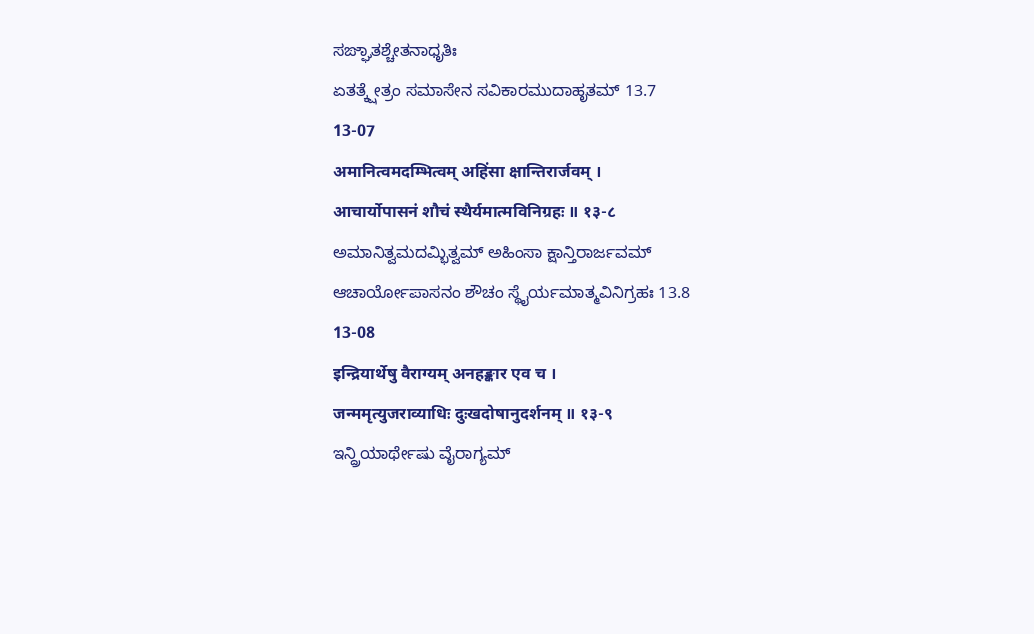ಸಙ್ಘಾತಶ್ಚೇತನಾಧೃತಿಃ
ಏತತ್ಕ್ಷೇತ್ರಂ ಸಮಾಸೇನ ಸವಿಕಾರಮುದಾಹೃತಮ್ 13.7
13-07
अमानित्वमदम्भित्वम् अहिंसा क्षान्तिरार्जवम् ।
आचार्योपासनं शौचं स्थैर्यमात्मविनिग्रहः ॥ १३-८
ಅಮಾನಿತ್ವಮದಮ್ಭಿತ್ವಮ್ ಅಹಿಂಸಾ ಕ್ಷಾನ್ತಿರಾರ್ಜವಮ್
ಆಚಾರ್ಯೋಪಾಸನಂ ಶೌಚಂ ಸ್ಥೈರ್ಯಮಾತ್ಮವಿನಿಗ್ರಹಃ 13.8
13-08
इन्द्रियार्थेषु वैराग्यम् अनहङ्कार एव च ।
जन्ममृत्युजराव्याधिः दुःखदोषानुदर्शनम् ॥ १३-९
ಇನ್ದ್ರಿಯಾರ್ಥೇಷು ವೈರಾಗ್ಯಮ್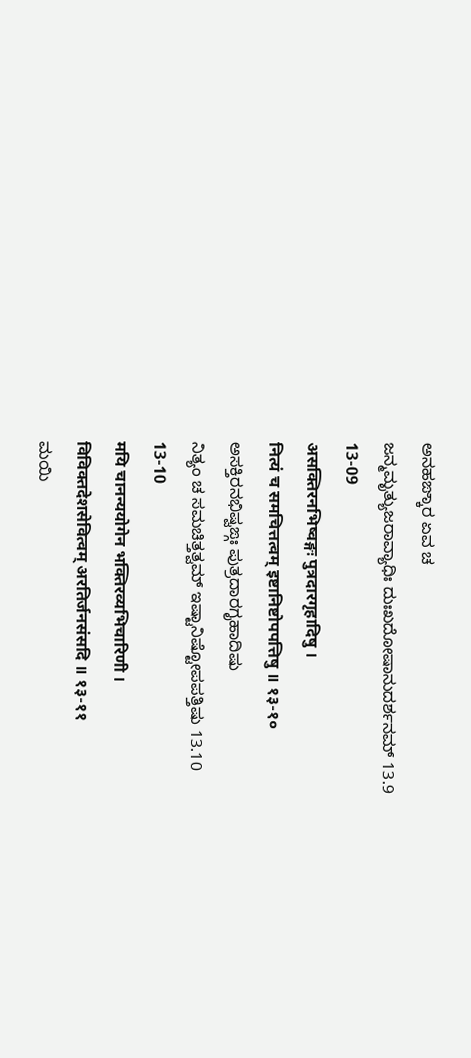ಅನಹಙ್ಕಾರ ಏವ ಚ
ಜನ್ಮಮೃತ್ಯುಜರಾವ್ಯಾಧಿಃ ದುಃಖದೋಷಾನುದರ್ಶನಮ್ 13.9
13-09
असक्तिरनभिष्वङ्गः पुत्रदारगृहादिषु ।
नित्यं च समचित्तत्वम् इष्टानिष्टोपपत्तिषु ॥ १३-१०
ಅಸಕ್ತಿರನಭಿಷ್ವಙ್ಗಃ ಪುತ್ರದಾರಗೃಹಾದಿಷು
ನಿತ್ಯಂ ಚ ಸಮಚಿತ್ತತ್ವಮ್ ಇಷ್ಟಾನಿಷ್ಟೋಪಪತ್ತಿಷು 13.10
13-10
मयि चानन्ययोगेन भक्तिरव्यभिचारिणी ।
विविक्तदेशसेवित्वम् अरतिर्जनसंसदि ॥ १३-११
ಮಯಿ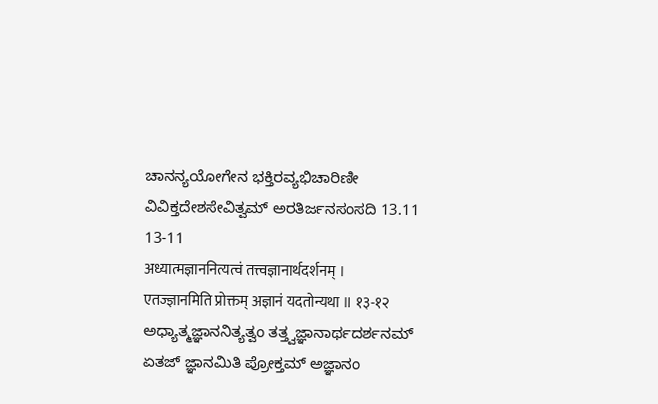ಚಾನನ್ಯಯೋಗೇನ ಭಕ್ತಿರವ್ಯಭಿಚಾರಿಣೀ
ವಿವಿಕ್ತದೇಶಸೇವಿತ್ವಮ್ ಅರತಿರ್ಜನಸಂಸದಿ 13.11
13-11
अध्यात्मज्ञाननित्यत्वं तत्त्वज्ञानार्थदर्शनम् ।
एतज्ज्ञानमिति प्रोक्तम् अज्ञानं यदतोन्यथा ॥ १३-१२
ಅಧ್ಯಾತ್ಮಜ್ಞಾನನಿತ್ಯತ್ವಂ ತತ್ತ್ವಜ್ಞಾನಾರ್ಥದರ್ಶನಮ್
ಏತಜ್ ಜ್ಞಾನಮಿತಿ ಪ್ರೋಕ್ತಮ್ ಅಜ್ಞಾನಂ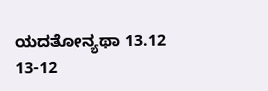ಯದತೋನ್ಯಥಾ 13.12
13-12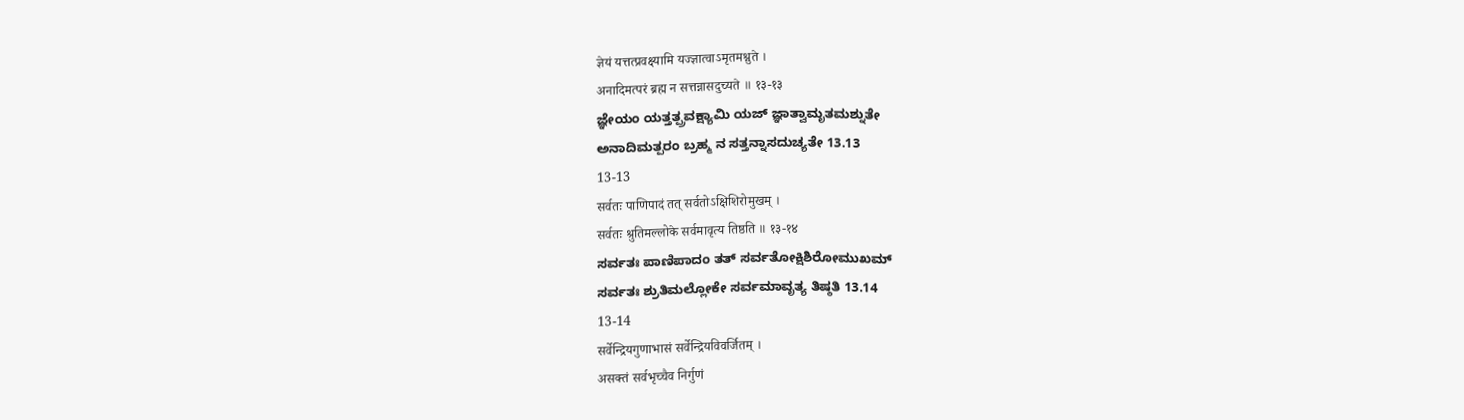ज्ञेयं यत्तत्प्रवक्ष्यामि यज्ज्ञात्वाऽमृतमश्नुते ।
अनादिमत्परं ब्रह्म न सत्तन्नासदुच्यते ॥ १३-१३
ಜ್ಞೇಯಂ ಯತ್ತತ್ಪ್ರವಕ್ಷ್ಯಾಮಿ ಯಜ್ ಜ್ಞಾತ್ವಾಮೃತಮಶ್ನುತೇ
ಅನಾದಿಮತ್ಪರಂ ಬ್ರಹ್ಮ ನ ಸತ್ತನ್ನಾಸದುಚ್ಯತೇ 13.13
13-13
सर्वतः पाणिपादं तत् सर्वतोऽक्षिशिरोमुखम् ।
सर्वतः श्रुतिमल्लोके सर्वमावृत्य तिष्ठति ॥ १३-१४
ಸರ್ವತಃ ಪಾಣಿಪಾದಂ ತತ್ ಸರ್ವತೋಕ್ಷಿಶಿರೋಮುಖಮ್
ಸರ್ವತಃ ಶ್ರುತಿಮಲ್ಲೋಕೇ ಸರ್ವಮಾವೃತ್ಯ ತಿಷ್ಠತಿ 13.14
13-14
सर्वेन्द्रियगुणाभासं सर्वेन्द्रियविवर्जितम् ।
असक्तं सर्वभृच्चैव निर्गुणं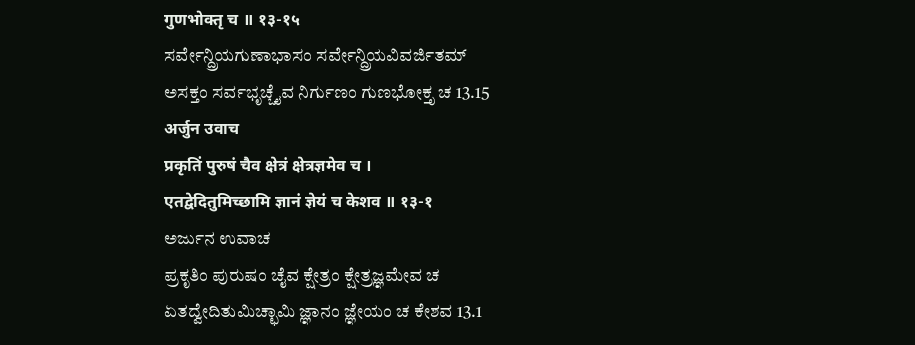गुणभोक्तृ च ॥ १३-१५
ಸರ್ವೇನ್ದ್ರಿಯಗುಣಾಭಾಸಂ ಸರ್ವೇನ್ದ್ರಿಯವಿವರ್ಜಿತಮ್
ಅಸಕ್ತಂ ಸರ್ವಭೃಚ್ಚೈವ ನಿರ್ಗುಣಂ ಗುಣಭೋಕ್ತೃ ಚ 13.15
अर्जुन उवाच
प्रकृतिं पुरुषं चैव क्षेत्रं क्षेत्रज्ञमेव च ।
एतद्वेदितुमिच्छामि ज्ञानं ज्ञेयं च केशव ॥ १३-१
ಅರ್ಜುನ ಉವಾಚ
ಪ್ರಕೃತಿಂ ಪುರುಷಂ ಚೈವ ಕ್ಷೇತ್ರಂ ಕ್ಷೇತ್ರಜ್ಞಮೇವ ಚ
ಏತದ್ವೇದಿತುಮಿಚ್ಛಾಮಿ ಜ್ಞಾನಂ ಜ್ಞೇಯಂ ಚ ಕೇಶವ 13.1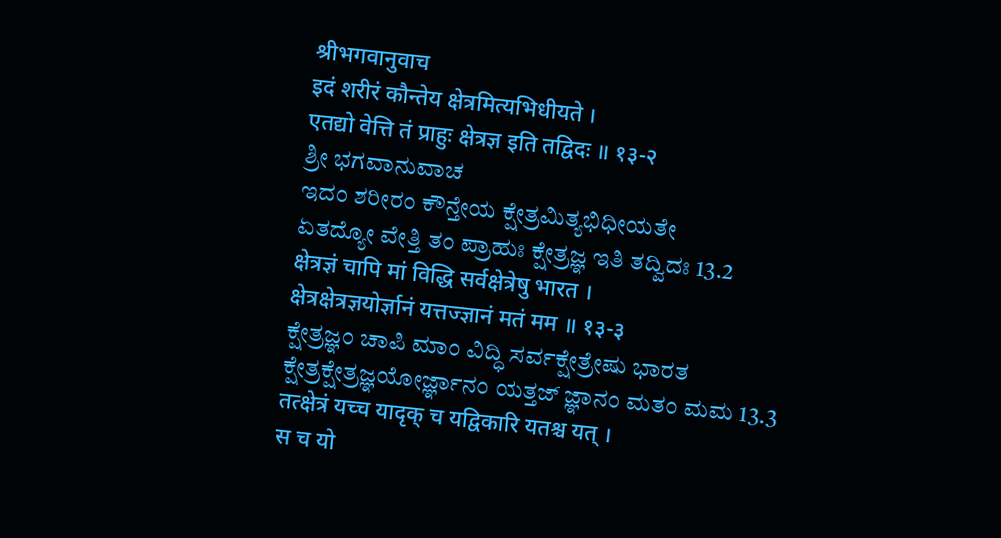श्रीभगवानुवाच
इदं शरीरं कौन्तेय क्षेत्रमित्यभिधीयते ।
एतद्यो वेत्ति तं प्राहुः क्षेत्रज्ञ इति तद्विदः ॥ १३-२
ಶ್ರೀ ಭಗವಾನುವಾಚ
ಇದಂ ಶರೀರಂ ಕೌನ್ತೇಯ ಕ್ಷೇತ್ರಮಿತ್ಯಭಿಧೀಯತೇ
ಏತದ್ಯೋ ವೇತ್ತಿ ತಂ ಪ್ರಾಹುಃ ಕ್ಷೇತ್ರಜ್ಞ ಇತಿ ತದ್ವಿದಃ 13.2
क्षेत्रज्ञं चापि मां विद्धि सर्वक्षेत्रेषु भारत ।
क्षेत्रक्षेत्रज्ञयोर्ज्ञानं यत्तज्ज्ञानं मतं मम ॥ १३-३
ಕ್ಷೇತ್ರಜ್ಞಂ ಚಾಪಿ ಮಾಂ ವಿದ್ಧಿ ಸರ್ವಕ್ಷೇತ್ರೇಷು ಭಾರತ
ಕ್ಷೇತ್ರಕ್ಷೇತ್ರಜ್ಞಯೋರ್ಜ್ಞಾನಂ ಯತ್ತಜ್ ಜ್ಞಾನಂ ಮತಂ ಮಮ 13.3
तत्क्षेत्रं यच्च यादृक् च यद्विकारि यतश्च यत् ।
स च यो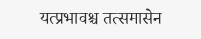यत्प्रभावश्च तत्समासेन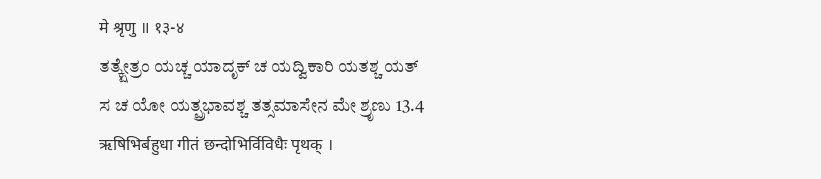मे श्रृणु ॥ १३-४
ತತ್ಕ್ಷೇತ್ರಂ ಯಚ್ಚ ಯಾದೃಕ್ ಚ ಯದ್ವಿಕಾರಿ ಯತಶ್ಚ ಯತ್
ಸ ಚ ಯೋ ಯತ್ಪ್ರಭಾವಶ್ಚ ತತ್ಸಮಾಸೇನ ಮೇ ಶ್ರೃಣು 13.4
ऋषिभिर्बहुधा गीतं छन्दोभिर्विविधैः पृथक् ।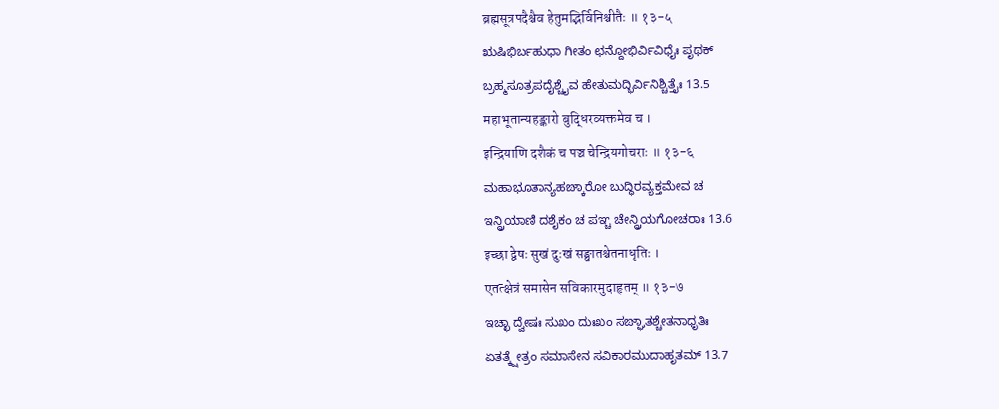ब्रह्मसूत्रपदैश्चैव हेतुमद्भिर्विनिश्चीतैः ॥ १३-५
ಋಷಿಭಿರ್ಬಹುಧಾ ಗೀತಂ ಛನ್ದೋಭಿರ್ವಿವಿಧೈಃ ಪೃಥಕ್
ಬ್ರಹ್ಮಸೂತ್ರಪದೈಶ್ಚೈವ ಹೇತುಮದ್ಭಿರ್ವಿನಿಶ್ಚಿತ್ತೈಃ 13.5
महाभूतान्यहङ्कारो बुद्धिरव्यक्तमेव च ।
इन्द्रियाणि दशैकं च पञ्च चेन्द्रियगोचराः ॥ १३-६
ಮಹಾಭೂತಾನ್ಯಹಙ್ಕಾರೋ ಬುದ್ಧಿರವ್ಯಕ್ತಮೇವ ಚ
ಇನ್ದ್ರಿಯಾಣಿ ದಶೈಕಂ ಚ ಪಞ್ಚ ಚೇನ್ದ್ರಿಯಗೋಚರಾಃ 13.6
इच्छा द्वेषः सुखं दुःखं सङ्घातश्चेतनाधृतिः ।
एतत्क्षेत्रं समासेन सविकारमुदाहृतम् ॥ १३-७
ಇಚ್ಛಾ ದ್ವೇಷಃ ಸುಖಂ ದುಃಖಂ ಸಙ್ಘಾತಶ್ಚೇತನಾಧೃತಿಃ
ಏತತ್ಕ್ಷೇತ್ರಂ ಸಮಾಸೇನ ಸವಿಕಾರಮುದಾಹೃತಮ್ 13.7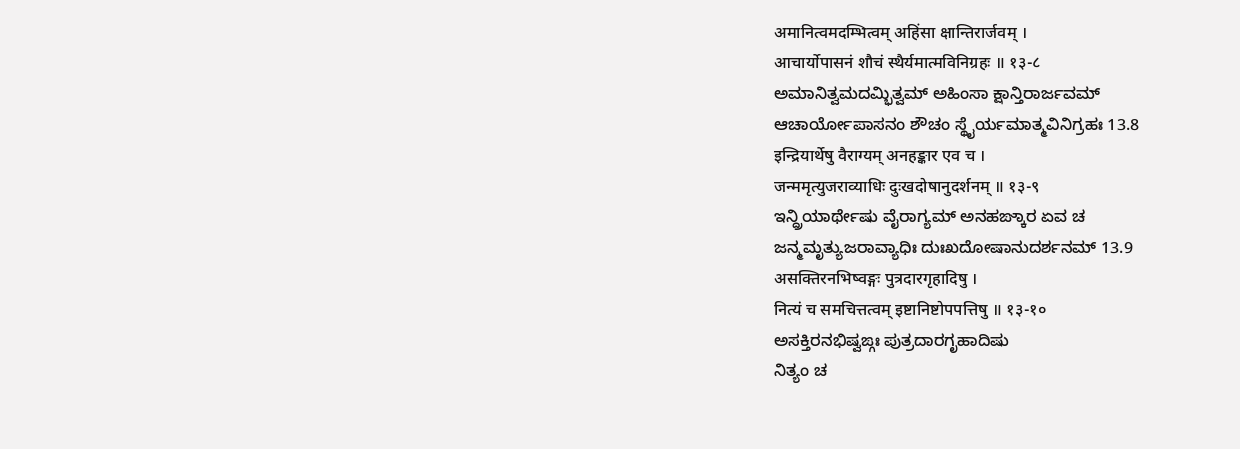अमानित्वमदम्भित्वम् अहिंसा क्षान्तिरार्जवम् ।
आचार्योपासनं शौचं स्थैर्यमात्मविनिग्रहः ॥ १३-८
ಅಮಾನಿತ್ವಮದಮ್ಭಿತ್ವಮ್ ಅಹಿಂಸಾ ಕ್ಷಾನ್ತಿರಾರ್ಜವಮ್
ಆಚಾರ್ಯೋಪಾಸನಂ ಶೌಚಂ ಸ್ಥೈರ್ಯಮಾತ್ಮವಿನಿಗ್ರಹಃ 13.8
इन्द्रियार्थेषु वैराग्यम् अनहङ्कार एव च ।
जन्ममृत्युजराव्याधिः दुःखदोषानुदर्शनम् ॥ १३-९
ಇನ್ದ್ರಿಯಾರ್ಥೇಷು ವೈರಾಗ್ಯಮ್ ಅನಹಙ್ಕಾರ ಏವ ಚ
ಜನ್ಮಮೃತ್ಯುಜರಾವ್ಯಾಧಿಃ ದುಃಖದೋಷಾನುದರ್ಶನಮ್ 13.9
असक्तिरनभिष्वङ्गः पुत्रदारगृहादिषु ।
नित्यं च समचित्तत्वम् इष्टानिष्टोपपत्तिषु ॥ १३-१०
ಅಸಕ್ತಿರನಭಿಷ್ವಙ್ಗಃ ಪುತ್ರದಾರಗೃಹಾದಿಷು
ನಿತ್ಯಂ ಚ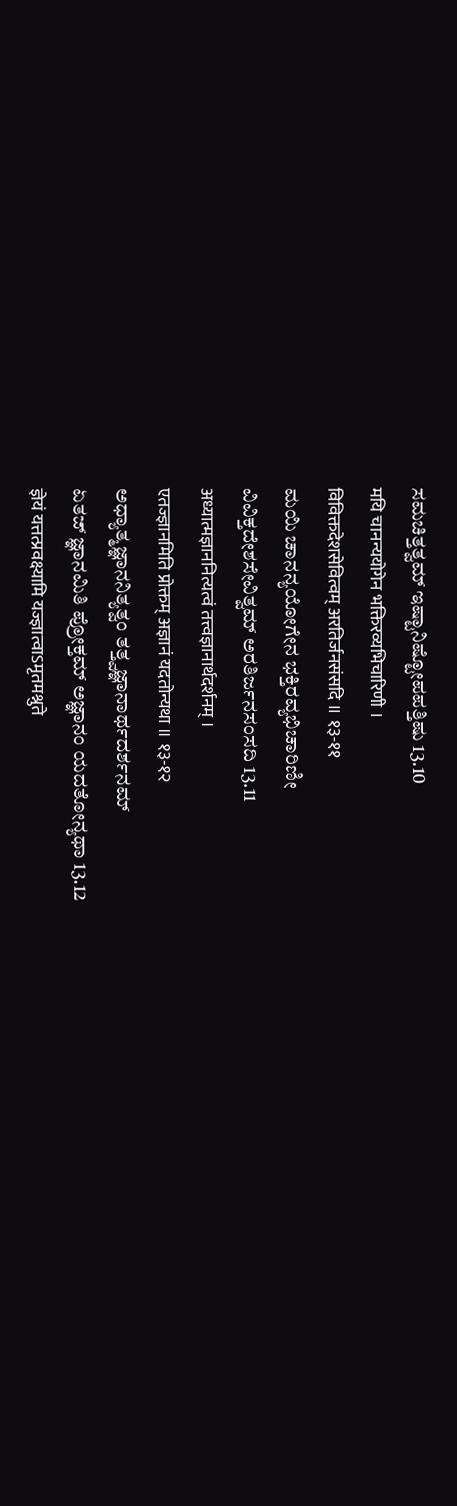ಸಮಚಿತ್ತತ್ವಮ್ ಇಷ್ಟಾನಿಷ್ಟೋಪಪತ್ತಿಷು 13.10
मयि चानन्ययोगेन भक्तिरव्यभिचारिणी ।
विविक्तदेशसेवित्वम् अरतिर्जनसंसदि ॥ १३-११
ಮಯಿ ಚಾನನ್ಯಯೋಗೇನ ಭಕ್ತಿರವ್ಯಭಿಚಾರಿಣೀ
ವಿವಿಕ್ತದೇಶಸೇವಿತ್ವಮ್ ಅರತಿರ್ಜನಸಂಸದಿ 13.11
अध्यात्मज्ञाननित्यत्वं तत्त्वज्ञानार्थदर्शनम् ।
एतज्ज्ञानमिति प्रोक्तम् अज्ञानं यदतोन्यथा ॥ १३-१२
ಅಧ್ಯಾತ್ಮಜ್ಞಾನನಿತ್ಯತ್ವಂ ತತ್ತ್ವಜ್ಞಾನಾರ್ಥದರ್ಶನಮ್
ಏತಜ್ ಜ್ಞಾನಮಿತಿ ಪ್ರೋಕ್ತಮ್ ಅಜ್ಞಾನಂ ಯದತೋನ್ಯಥಾ 13.12
ज्ञेयं यत्तत्प्रवक्ष्यामि यज्ज्ञात्वाऽमृतमश्नुते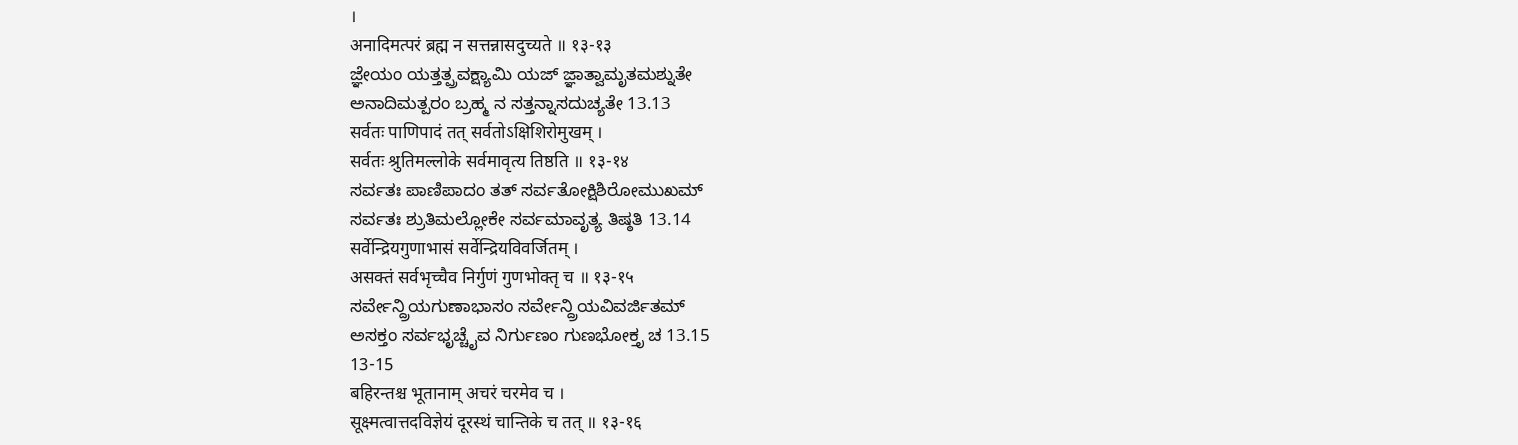।
अनादिमत्परं ब्रह्म न सत्तन्नासदुच्यते ॥ १३-१३
ಜ್ಞೇಯಂ ಯತ್ತತ್ಪ್ರವಕ್ಷ್ಯಾಮಿ ಯಜ್ ಜ್ಞಾತ್ವಾಮೃತಮಶ್ನುತೇ
ಅನಾದಿಮತ್ಪರಂ ಬ್ರಹ್ಮ ನ ಸತ್ತನ್ನಾಸದುಚ್ಯತೇ 13.13
सर्वतः पाणिपादं तत् सर्वतोऽक्षिशिरोमुखम् ।
सर्वतः श्रुतिमल्लोके सर्वमावृत्य तिष्ठति ॥ १३-१४
ಸರ್ವತಃ ಪಾಣಿಪಾದಂ ತತ್ ಸರ್ವತೋಕ್ಷಿಶಿರೋಮುಖಮ್
ಸರ್ವತಃ ಶ್ರುತಿಮಲ್ಲೋಕೇ ಸರ್ವಮಾವೃತ್ಯ ತಿಷ್ಠತಿ 13.14
सर्वेन्द्रियगुणाभासं सर्वेन्द्रियविवर्जितम् ।
असक्तं सर्वभृच्चैव निर्गुणं गुणभोक्तृ च ॥ १३-१५
ಸರ್ವೇನ್ದ್ರಿಯಗುಣಾಭಾಸಂ ಸರ್ವೇನ್ದ್ರಿಯವಿವರ್ಜಿತಮ್
ಅಸಕ್ತಂ ಸರ್ವಭೃಚ್ಚೈವ ನಿರ್ಗುಣಂ ಗುಣಭೋಕ್ತೃ ಚ 13.15
13-15
बहिरन्तश्च भूतानाम् अचरं चरमेव च ।
सूक्ष्मत्वात्तदविज्ञेयं दूरस्थं चान्तिके च तत् ॥ १३-१६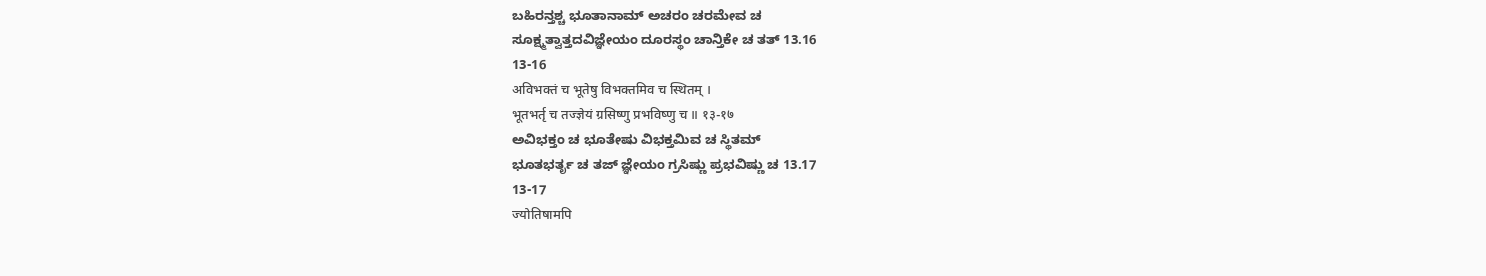ಬಹಿರನ್ತಶ್ಚ ಭೂತಾನಾಮ್ ಅಚರಂ ಚರಮೇವ ಚ
ಸೂಕ್ಷ್ಮತ್ವಾತ್ತದವಿಜ್ಞೇಯಂ ದೂರಸ್ಥಂ ಚಾನ್ತಿಕೇ ಚ ತತ್ 13.16
13-16
अविभक्तं च भूतेषु विभक्तमिव च स्थितम् ।
भूतभर्तृ च तज्ज्ञेयं ग्रसिष्णु प्रभविष्णु च ॥ १३-१७
ಅವಿಭಕ್ತಂ ಚ ಭೂತೇಷು ವಿಭಕ್ತಮಿವ ಚ ಸ್ಥಿತಮ್
ಭೂತಭರ್ತೃ ಚ ತಜ್ ಜ್ಞೇಯಂ ಗ್ರಸಿಷ್ಣು ಪ್ರಭವಿಷ್ಣು ಚ 13.17
13-17
ज्योतिषामपि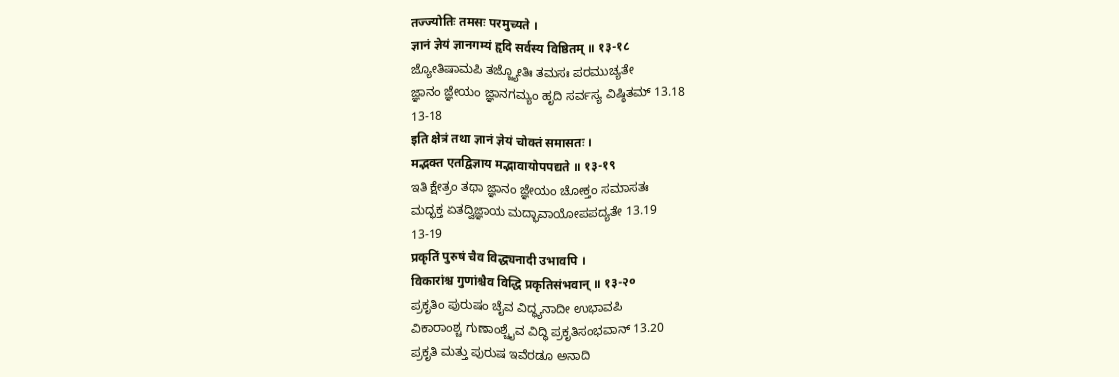तज्ज्योतिः तमसः परमुच्यते ।
ज्ञानं ज्ञेयं ज्ञानगम्यं हृदि सर्वस्य विष्ठितम् ॥ १३-१८
ಜ್ಯೋತಿಷಾಮಪಿ ತಜ್ಜ್ಯೋತಿಃ ತಮಸಃ ಪರಮುಚ್ಯತೇ
ಜ್ಞಾನಂ ಜ್ಞೇಯಂ ಜ್ಞಾನಗಮ್ಯಂ ಹೃದಿ ಸರ್ವಸ್ಯ ವಿಷ್ಠಿತಮ್ 13.18
13-18
इति क्षेत्रं तथा ज्ञानं ज्ञेयं चोक्तं समासतः ।
मद्भक्त एतद्विज्ञाय मद्भावायोपपद्यते ॥ १३-१९
ಇತಿ ಕ್ಷೇತ್ರಂ ತಥಾ ಜ್ಞಾನಂ ಜ್ಞೇಯಂ ಚೋಕ್ತಂ ಸಮಾಸತಃ
ಮದ್ಭಕ್ತ ಏತದ್ವಿಜ್ಞಾಯ ಮದ್ಭಾವಾಯೋಪಪದ್ಯತೇ 13.19
13-19
प्रकृतिं पुरुषं चैव विद्ध्यनादी उभावपि ।
विकारांश्च गुणांश्चैव विद्धि प्रकृतिसंभवान् ॥ १३-२०
ಪ್ರಕೃತಿಂ ಪುರುಷಂ ಚೈವ ವಿದ್ಧ್ಯನಾದೀ ಉಭಾವಪಿ
ವಿಕಾರಾಂಶ್ಚ ಗುಣಾಂಶ್ಚೈವ ವಿದ್ಧಿ ಪ್ರಕೃತಿಸಂಭವಾನ್ 13.20
ಪ್ರಕೃತಿ ಮತ್ತು ಪುರುಷ ಇವೆರಡೂ ಅನಾದಿ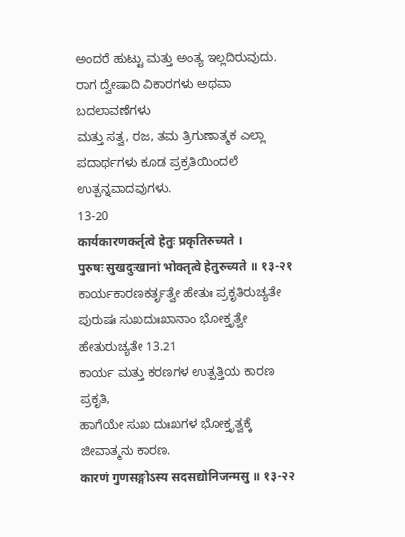ಅಂದರೆ ಹುಟ್ಟು ಮತ್ತು ಅಂತ್ಯ ಇಲ್ಲದಿರುವುದು.
ರಾಗ ದ್ವೇಷಾದಿ ವಿಕಾರಗಳು ಅಥವಾ ಬದಲಾವಣೆಗಳು
ಮತ್ತು ಸತ್ವ, ರಜ, ತಮ ತ್ರಿಗುಣಾತ್ಮಕ ಎಲ್ಲಾ ಪದಾರ್ಥಗಳು ಕೂಡ ಪ್ರಕ್ರತಿಯಿಂದಲೆ ಉತ್ಪನ್ನವಾದವುಗಳು.
13-20
कार्यकारणकर्तृत्वे हेतुः प्रकृतिरुच्यते ।
पुरुषः सुखदुःखानां भोक्तृत्वे हेतुरुच्यते ॥ १३-२१
ಕಾರ್ಯಕಾರಣಕರ್ತೃತ್ವೇ ಹೇತುಃ ಪ್ರಕೃತಿರುಚ್ಯತೇ
ಪುರುಷಃ ಸುಖದುಃಖಾನಾಂ ಭೋಕ್ತೃತ್ವೇ ಹೇತುರುಚ್ಯತೇ 13.21
ಕಾರ್ಯ ಮತ್ತು ಕರಣಗಳ ಉತ್ಪತ್ತಿಯ ಕಾರಣ
ಪ್ರಕೃತಿ,
ಹಾಗೆಯೇ ಸುಖ ದುಃಖಗಳ ಭೋಕ್ತೃತ್ವಕ್ಕೆ
ಜೀವಾತ್ಮನು ಕಾರಣ.
कारणं गुणसङ्गोऽस्य सदसद्योनिजन्मसु ॥ १३-२२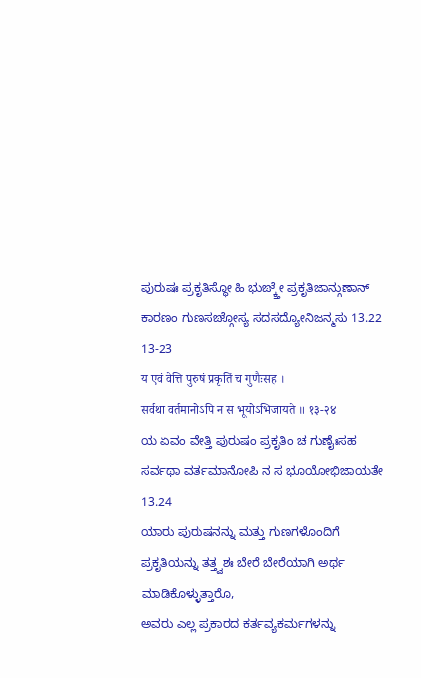ಪುರುಷಃ ಪ್ರಕೃತಿಸ್ಥೋ ಹಿ ಭುಙ್ಕ್ತೇ ಪ್ರಕೃತಿಜಾನ್ಗುಣಾನ್
ಕಾರಣಂ ಗುಣಸಙ್ಗೋಸ್ಯ ಸದಸದ್ಯೋನಿಜನ್ಮಸು 13.22
13-23
य एवं वेत्ति पुरुषं प्रकृतिं च गुणैःसह ।
सर्वथा वर्तमानोऽपि न स भूयोऽभिजायते ॥ १३-२४
ಯ ಏವಂ ವೇತ್ತಿ ಪುರುಷಂ ಪ್ರಕೃತಿಂ ಚ ಗುಣೈಃಸಹ
ಸರ್ವಥಾ ವರ್ತಮಾನೋಪಿ ನ ಸ ಭೂಯೋಭಿಜಾಯತೇ 13.24
ಯಾರು ಪುರುಷನನ್ನು ಮತ್ತು ಗುಣಗಳೊಂದಿಗೆ
ಪ್ರಕೃತಿಯನ್ನು ತತ್ತ್ವಶಃ ಬೇರೆ ಬೇರೆಯಾಗಿ ಅರ್ಥ ಮಾಡಿಕೊಳ್ಳುತ್ತಾರೊ,
ಅವರು ಎಲ್ಲ ಪ್ರಕಾರದ ಕರ್ತವ್ಯಕರ್ಮಗಳನ್ನು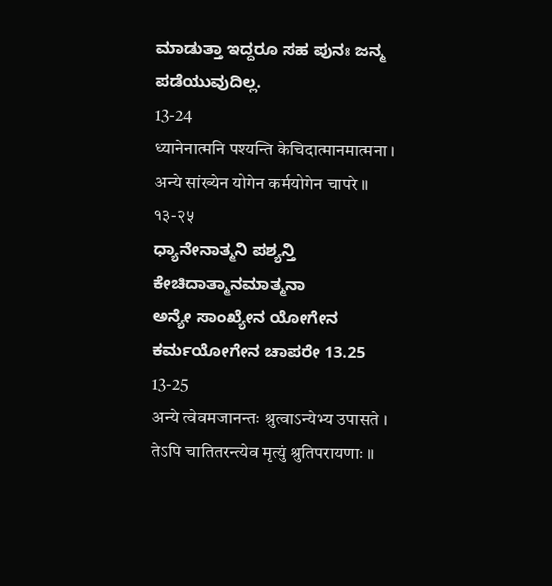ಮಾಡುತ್ತಾ ಇದ್ದರೂ ಸಹ ಪುನಃ ಜನ್ಮ ಪಡೆಯುವುದಿಲ್ಲ.
13-24
ध्यानेनात्मनि पश्यन्ति केचिदात्मानमात्मना ।
अन्ये सांख्येन योगेन कर्मयोगेन चापरे ॥ १३-२५
ಧ್ಯಾನೇನಾತ್ಮನಿ ಪಶ್ಯನ್ತಿ ಕೇಚಿದಾತ್ಮಾನಮಾತ್ಮನಾ
ಅನ್ಯೇ ಸಾಂಖ್ಯೇನ ಯೋಗೇನ ಕರ್ಮಯೋಗೇನ ಚಾಪರೇ 13.25
13-25
अन्ये त्वेवमजानन्तः श्रुत्वाऽन्येभ्य उपासते ।
तेऽपि चातितरन्त्येव मृत्युं श्रुतिपरायणाः ॥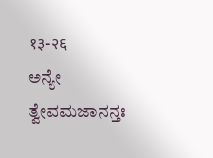१३-२६
ಅನ್ಯೇ ತ್ವೇವಮಜಾನನ್ತಃ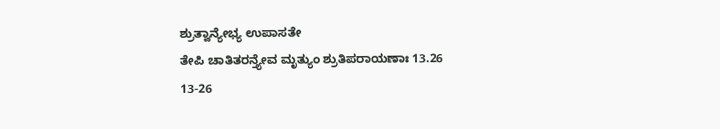ಶ್ರುತ್ವಾನ್ಯೇಭ್ಯ ಉಪಾಸತೇ
ತೇಪಿ ಚಾತಿತರನ್ತ್ಯೇವ ಮೃತ್ಯುಂ ಶ್ರುತಿಪರಾಯಣಾಃ 13.26
13-26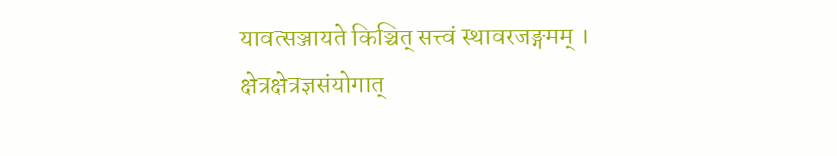यावत्सञ्जायते किञ्चित् सत्त्वं स्थावरजङ्गमम् ।
क्षेत्रक्षेत्रज्ञसंयोगात्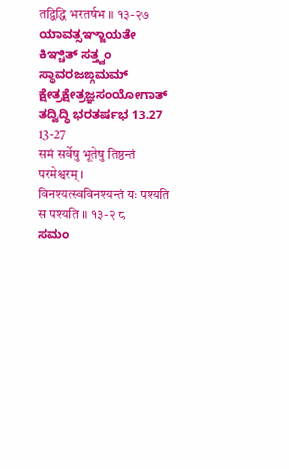तद्विद्धि भरतर्षभ ॥ १३-२७
ಯಾವತ್ಸಞ್ಜಾಯತೇ ಕಿಞ್ಚಿತ್ ಸತ್ತ್ವಂ ಸ್ಥಾವರಜಙ್ಗಮಮ್
ಕ್ಷೇತ್ರಕ್ಷೇತ್ರಜ್ಞಸಂಯೋಗಾತ್ ತದ್ವಿದ್ಧಿ ಭರತರ್ಷಭ 13.27
13-27
समं सर्वेषु भूतेषु तिष्ठन्तं परमेश्वरम् ।
विनश्यत्स्वविनश्यन्तं यः पश्यति स पश्यति ॥ १३-२ ८
ಸಮಂ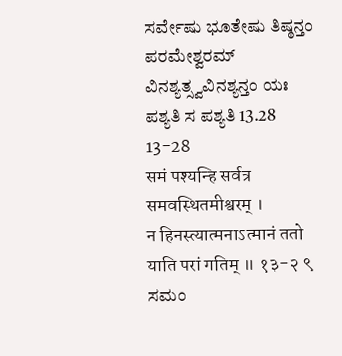ಸರ್ವೇಷು ಭೂತೇಷು ತಿಷ್ಠನ್ತಂ ಪರಮೇಶ್ವರಮ್
ವಿನಶ್ಯತ್ಸ್ವವಿನಶ್ಯನ್ತಂ ಯಃ ಪಶ್ಯತಿ ಸ ಪಶ್ಯತಿ 13.28
13-28
समं पश्यन्हि सर्वत्र समवस्थितमीश्वरम् ।
न हिनस्त्यात्मनाऽत्मानं ततो याति परां गतिम् ॥ १३-२ ९
ಸಮಂ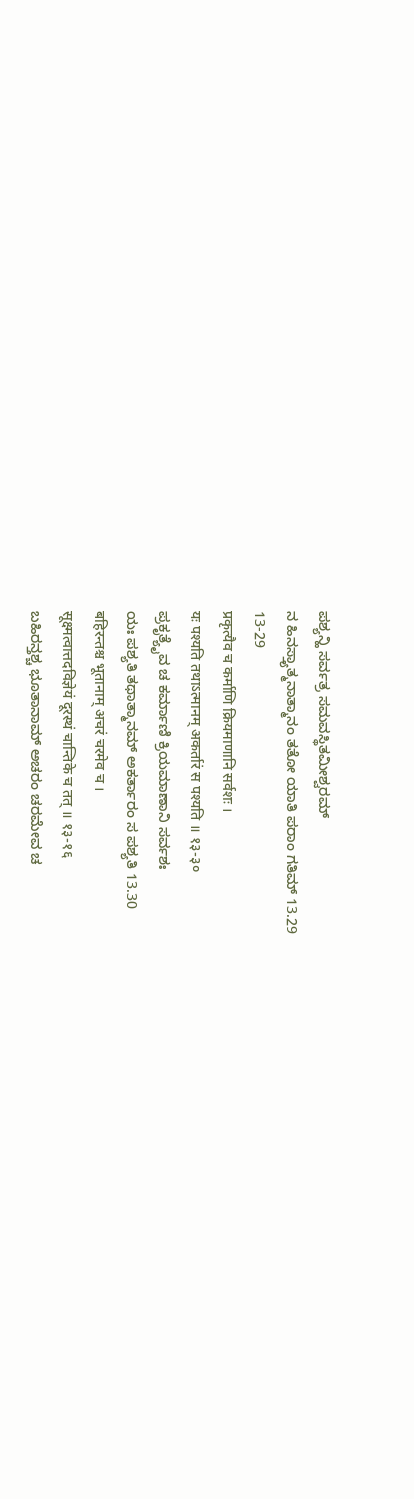ಪಶ್ಯನ್ಹಿ ಸರ್ವತ್ರ ಸಮವಸ್ಥಿತಮೀಶ್ವರಮ್
ನ ಹಿನಸ್ತ್ಯಾತ್ಮನಾತ್ಮಾನಂ ತತೋ ಯಾತಿ ಪರಾಂ ಗತಿಮ್ 13.29
13-29
प्रकृत्यैव च कर्माणि क्रियमाणानि सर्वशः ।
यः पश्यति तथाऽत्मानम् अकर्तारं स पश्यति ॥ १३-३०
ಪ್ರಕೃತ್ಯೈವ ಚ ಕರ್ಮಾಣಿ ಕ್ರಿಯಮಾಣಾನಿ ಸರ್ವಶಃ
ಯಃ ಪಶ್ಯತಿ ತಥಾತ್ಮಾನಮ್ ಅಕರ್ತಾರಂ ಸ ಪಶ್ಯತಿ 13.30
बहिरन्तश्च भूतानाम् अचरं चरमेव च ।
सूक्ष्मत्वात्तदविज्ञेयं दूरस्थं चान्तिके च तत् ॥ १३-१६
ಬಹಿರನ್ತಶ್ಚ ಭೂತಾನಾಮ್ ಅಚರಂ ಚರಮೇವ ಚ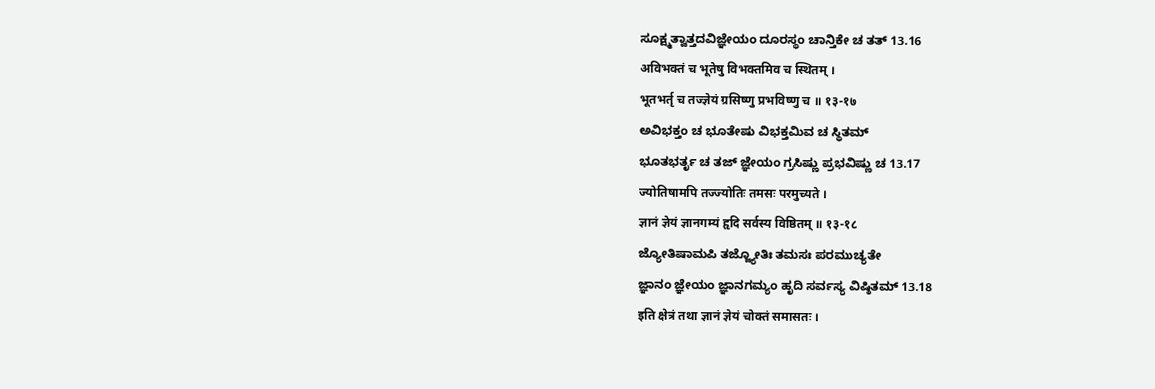ಸೂಕ್ಷ್ಮತ್ವಾತ್ತದವಿಜ್ಞೇಯಂ ದೂರಸ್ಥಂ ಚಾನ್ತಿಕೇ ಚ ತತ್ 13.16
अविभक्तं च भूतेषु विभक्तमिव च स्थितम् ।
भूतभर्तृ च तज्ज्ञेयं ग्रसिष्णु प्रभविष्णु च ॥ १३-१७
ಅವಿಭಕ್ತಂ ಚ ಭೂತೇಷು ವಿಭಕ್ತಮಿವ ಚ ಸ್ಥಿತಮ್
ಭೂತಭರ್ತೃ ಚ ತಜ್ ಜ್ಞೇಯಂ ಗ್ರಸಿಷ್ಣು ಪ್ರಭವಿಷ್ಣು ಚ 13.17
ज्योतिषामपि तज्ज्योतिः तमसः परमुच्यते ।
ज्ञानं ज्ञेयं ज्ञानगम्यं हृदि सर्वस्य विष्ठितम् ॥ १३-१८
ಜ್ಯೋತಿಷಾಮಪಿ ತಜ್ಜ್ಯೋತಿಃ ತಮಸಃ ಪರಮುಚ್ಯತೇ
ಜ್ಞಾನಂ ಜ್ಞೇಯಂ ಜ್ಞಾನಗಮ್ಯಂ ಹೃದಿ ಸರ್ವಸ್ಯ ವಿಷ್ಠಿತಮ್ 13.18
इति क्षेत्रं तथा ज्ञानं ज्ञेयं चोक्तं समासतः ।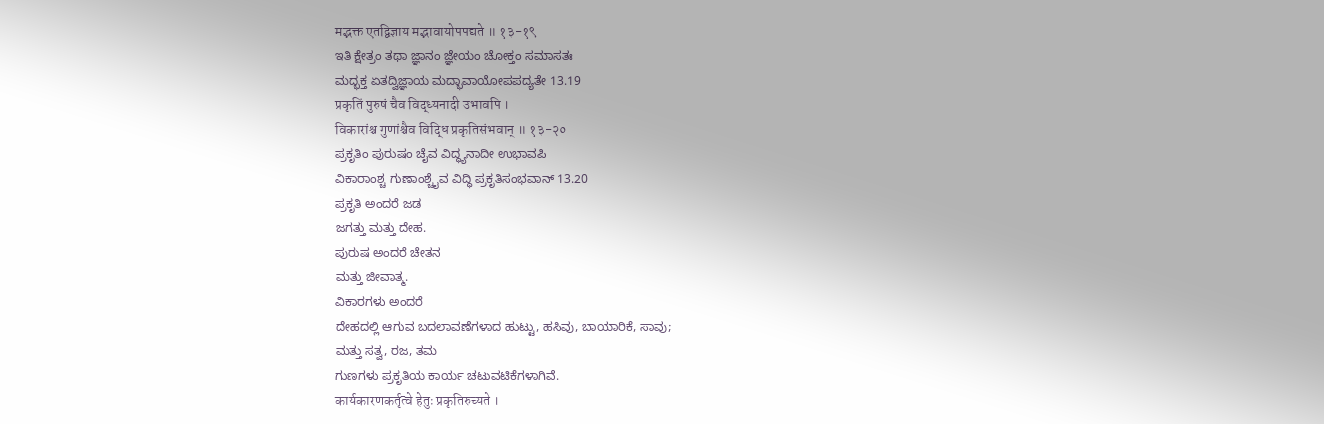मद्भक्त एतद्विज्ञाय मद्भावायोपपद्यते ॥ १३-१९
ಇತಿ ಕ್ಷೇತ್ರಂ ತಥಾ ಜ್ಞಾನಂ ಜ್ಞೇಯಂ ಚೋಕ್ತಂ ಸಮಾಸತಃ
ಮದ್ಭಕ್ತ ಏತದ್ವಿಜ್ಞಾಯ ಮದ್ಭಾವಾಯೋಪಪದ್ಯತೇ 13.19
प्रकृतिं पुरुषं चैव विद्ध्यनादी उभावपि ।
विकारांश्च गुणांश्चैव विद्धि प्रकृतिसंभवान् ॥ १३-२०
ಪ್ರಕೃತಿಂ ಪುರುಷಂ ಚೈವ ವಿದ್ಧ್ಯನಾದೀ ಉಭಾವಪಿ
ವಿಕಾರಾಂಶ್ಚ ಗುಣಾಂಶ್ಚೈವ ವಿದ್ಧಿ ಪ್ರಕೃತಿಸಂಭವಾನ್ 13.20
ಪ್ರಕೃತಿ ಅಂದರೆ ಜಡ
ಜಗತ್ತು ಮತ್ತು ದೇಹ.
ಪುರುಷ ಅಂದರೆ ಚೇತನ
ಮತ್ತು ಜೀವಾತ್ಮ.
ವಿಕಾರಗಳು ಅಂದರೆ
ದೇಹದಲ್ಲಿ ಆಗುವ ಬದಲಾವಣೆಗಳಾದ ಹುಟ್ಟು, ಹಸಿವು, ಬಾಯಾರಿಕೆ, ಸಾವು;
ಮತ್ತು ಸತ್ವ, ರಜ, ತಮ
ಗುಣಗಳು ಪ್ರಕೃತಿಯ ಕಾರ್ಯ ಚಟುವಟಿಕೆಗಳಾಗಿವೆ.
कार्यकारणकर्तृत्वे हेतुः प्रकृतिरुच्यते ।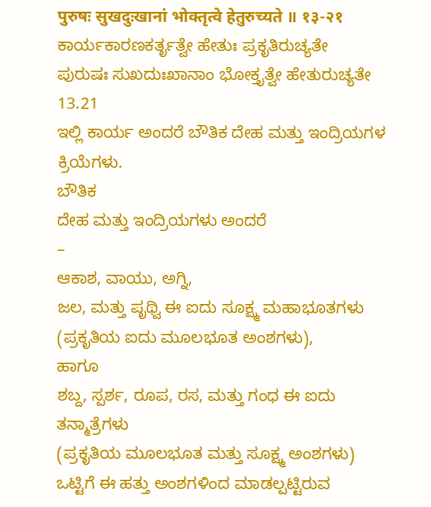पुरुषः सुखदुःखानां भोक्तृत्वे हेतुरुच्यते ॥ १३-२१
ಕಾರ್ಯಕಾರಣಕರ್ತೃತ್ವೇ ಹೇತುಃ ಪ್ರಕೃತಿರುಚ್ಯತೇ
ಪುರುಷಃ ಸುಖದುಃಖಾನಾಂ ಭೋಕ್ತೃತ್ವೇ ಹೇತುರುಚ್ಯತೇ 13.21
ಇಲ್ಲಿ ಕಾರ್ಯ ಅಂದರೆ ಬೌತಿಕ ದೇಹ ಮತ್ತು ಇಂದ್ರಿಯಗಳ ಕ್ರಿಯೆಗಳು.
ಬೌತಿಕ
ದೇಹ ಮತ್ತು ಇಂದ್ರಿಯಗಳು ಅಂದರೆ
–
ಆಕಾಶ, ವಾಯು, ಅಗ್ನಿ,
ಜಲ, ಮತ್ತು ಪೃಥ್ವಿ ಈ ಐದು ಸೂಕ್ಷ್ಮ ಮಹಾಭೂತಗಳು (ಪ್ರಕೃತಿಯ ಐದು ಮೂಲಭೂತ ಅಂಶಗಳು),
ಹಾಗೂ
ಶಬ್ದ, ಸ್ಪರ್ಶ, ರೂಪ, ರಸ, ಮತ್ತು ಗಂಧ ಈ ಐದು ತನ್ಮಾತ್ರೆಗಳು
(ಪ್ರಕೃತಿಯ ಮೂಲಭೂತ ಮತ್ತು ಸೂಕ್ಷ್ಮ ಅಂಶಗಳು)
ಒಟ್ಟಿಗೆ ಈ ಹತ್ತು ಅಂಶಗಳಿಂದ ಮಾಡಲ್ಪಟ್ಟಿರುವ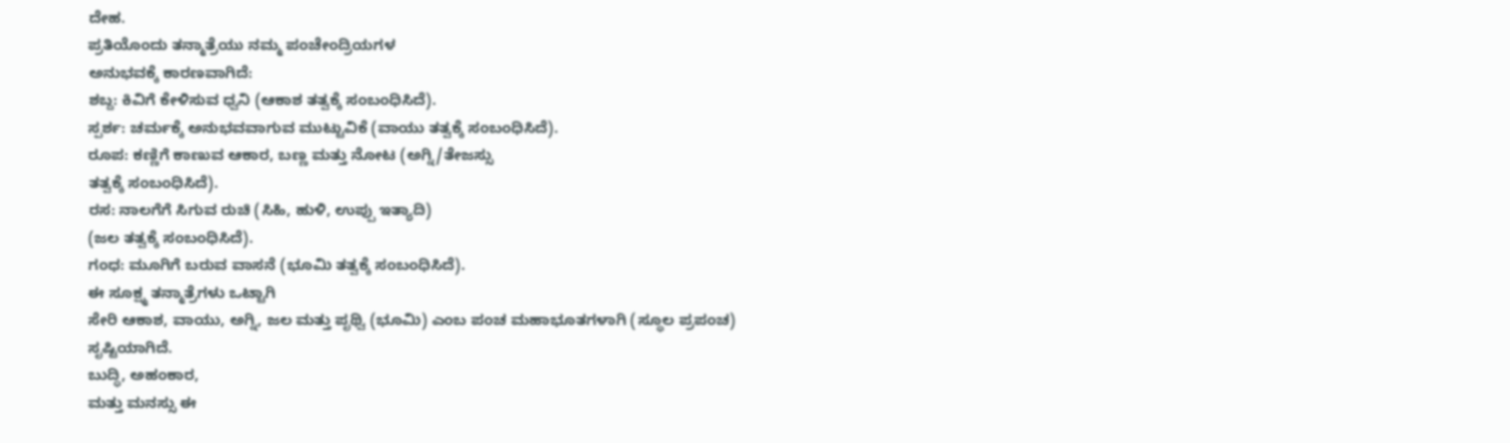ದೇಹ.
ಪ್ರತಿಯೊಂದು ತನ್ಮಾತ್ರೆಯು ನಮ್ಮ ಪಂಚೇಂದ್ರಿಯಗಳ
ಅನುಭವಕ್ಕೆ ಕಾರಣವಾಗಿದೆ:
ಶಬ್ದ: ಕಿವಿಗೆ ಕೇಳಿಸುವ ಧ್ವನಿ (ಆಕಾಶ ತತ್ವಕ್ಕೆ ಸಂಬಂಧಿಸಿದೆ).
ಸ್ಪರ್ಶ: ಚರ್ಮಕ್ಕೆ ಅನುಭವವಾಗುವ ಮುಟ್ಟುವಿಕೆ (ವಾಯು ತತ್ವಕ್ಕೆ ಸಂಬಂಧಿಸಿದೆ).
ರೂಪ: ಕಣ್ಣಿಗೆ ಕಾಣುವ ಆಕಾರ, ಬಣ್ಣ ಮತ್ತು ನೋಟ (ಅಗ್ನಿ/ತೇಜಸ್ಸು
ತತ್ವಕ್ಕೆ ಸಂಬಂಧಿಸಿದೆ).
ರಸ: ನಾಲಗೆಗೆ ಸಿಗುವ ರುಚಿ (ಸಿಹಿ, ಹುಳಿ, ಉಪ್ಪು ಇತ್ಯಾದಿ)
(ಜಲ ತತ್ವಕ್ಕೆ ಸಂಬಂಧಿಸಿದೆ).
ಗಂಧ: ಮೂಗಿಗೆ ಬರುವ ವಾಸನೆ (ಭೂಮಿ ತತ್ವಕ್ಕೆ ಸಂಬಂಧಿಸಿದೆ).
ಈ ಸೂಕ್ಷ್ಮ ತನ್ಮಾತ್ರೆಗಳು ಒಟ್ಟಾಗಿ
ಸೇರಿ ಆಕಾಶ, ವಾಯು, ಅಗ್ನಿ, ಜಲ ಮತ್ತು ಪೃಥ್ವಿ (ಭೂಮಿ) ಎಂಬ ಪಂಚ ಮಹಾಭೂತಗಳಾಗಿ (ಸ್ಥೂಲ ಪ್ರಪಂಚ)
ಸೃಷ್ಟಿಯಾಗಿದೆ.
ಬುದ್ಧಿ, ಅಹಂಕಾರ,
ಮತ್ತು ಮನಸ್ಸು ಈ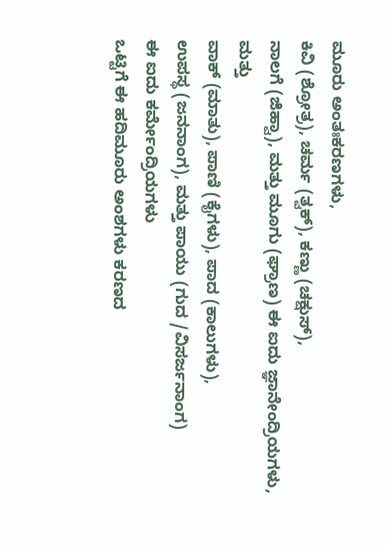ಮೂರು ಅಂತಃಕರಣಗಳು,
ಕಿವಿ (ಶ್ರೋತ್ರ), ಚರ್ಮ (ತ್ವಕ್), ಕಣ್ಣು (ಚಕ್ಷುಸ್),
ನಾಲಗೆ (ಜಿಹ್ವಾ), ಮತ್ತು ಮೂಗು (ಘ್ರಾಣ) ಈ ಐದು ಜ್ಞಾನೇಂದ್ರಿಯಗಳು, ಮತ್ತು
ವಾಕ್ (ಮಾತು), ಪಾಣಿ (ಕೈಗಳು), ಪಾದ (ಕಾಲುಗಳು),
ಉಪಸ್ಥ (ಜನನಾಂಗ), ಮತ್ತು ಪಾಯು (ಗುದ /ವಿಸರ್ಜನಾಂಗ)
ಈ ಐದು ಕರ್ಮೇಂದ್ರಿಯಗಳು
ಒಟ್ಟಿಗೆ ಈ ಹದಿಮೂರು ಅಂಶಗಳು ಕರಣದ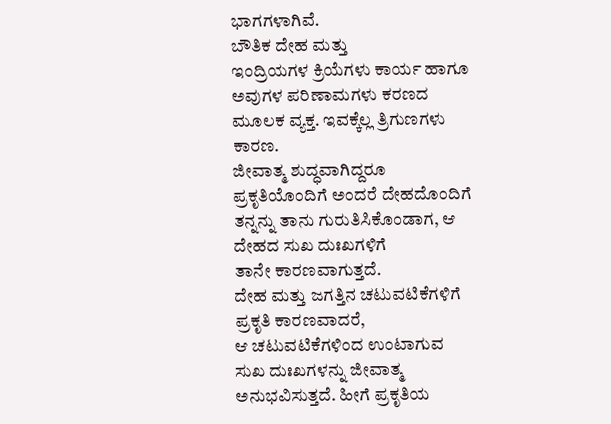ಭಾಗಗಳಾಗಿವೆ.
ಬೌತಿಕ ದೇಹ ಮತ್ತು
ಇಂದ್ರಿಯಗಳ ಕ್ರಿಯೆಗಳು ಕಾರ್ಯ ಹಾಗೂ
ಅವುಗಳ ಪರಿಣಾಮಗಳು ಕರಣದ ಮೂಲಕ ವ್ಯಕ್ತ. ಇವಕ್ಕೆಲ್ಲ ತ್ರಿಗುಣಗಳು ಕಾರಣ.
ಜೀವಾತ್ಮ ಶುದ್ಧವಾಗಿದ್ದರೂ
ಪ್ರಕೃತಿಯೊಂದಿಗೆ ಅಂದರೆ ದೇಹದೊಂದಿಗೆ ತನ್ನನ್ನು ತಾನು ಗುರುತಿಸಿಕೊಂಡಾಗ, ಆ ದೇಹದ ಸುಖ ದುಃಖಗಳಿಗೆ
ತಾನೇ ಕಾರಣವಾಗುತ್ತದೆ.
ದೇಹ ಮತ್ತು ಜಗತ್ತಿನ ಚಟುವಟಿಕೆಗಳಿಗೆ ಪ್ರಕೃತಿ ಕಾರಣವಾದರೆ,
ಆ ಚಟುವಟಿಕೆಗಳಿಂದ ಉಂಟಾಗುವ ಸುಖ ದುಃಖಗಳನ್ನು ಜೀವಾತ್ಮ ಅನುಭವಿಸುತ್ತದೆ. ಹೀಗೆ ಪ್ರಕೃತಿಯ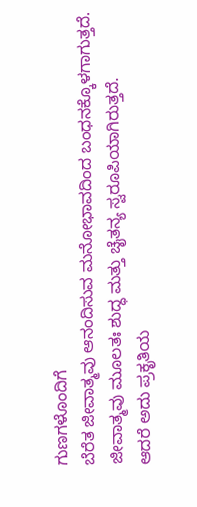ಗುಣಗಳೊಂದಿಗೆ
ಬೆರೆತ ಜೀವಾತ್ಮವು ಆನಂದಿಸುವ ಮನೋಭಾವದಿಂದ ಬಂಧನಕ್ಕೊಳಗಾಗುತ್ತದೆ.
ಜೀವಾತ್ಮವು ಮೂಲತಃ ಶುದ್ಧ ಮತ್ತು ಚೈತನ್ಯ ಸ್ವರೂಪಿಯಾಗಿರುತ್ತದೆ.
ಆದರೆ ಅದು ಪ್ರಕೃತಿಯ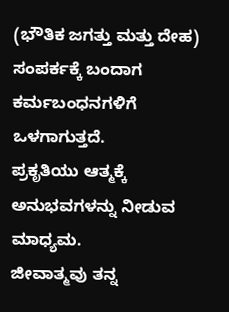(ಭೌತಿಕ ಜಗತ್ತು ಮತ್ತು ದೇಹ) ಸಂಪರ್ಕಕ್ಕೆ ಬಂದಾಗ ಕರ್ಮಬಂಧನಗಳಿಗೆ ಒಳಗಾಗುತ್ತದೆ.
ಪ್ರಕೃತಿಯು ಆತ್ಮಕ್ಕೆ ಅನುಭವಗಳನ್ನು ನೀಡುವ ಮಾಧ್ಯಮ.
ಜೀವಾತ್ಮವು ತನ್ನ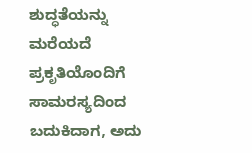ಶುದ್ಧತೆಯನ್ನು ಮರೆಯದೆ ಪ್ರಕೃತಿಯೊಂದಿಗೆ ಸಾಮರಸ್ಯದಿಂದ ಬದುಕಿದಾಗ, ಅದು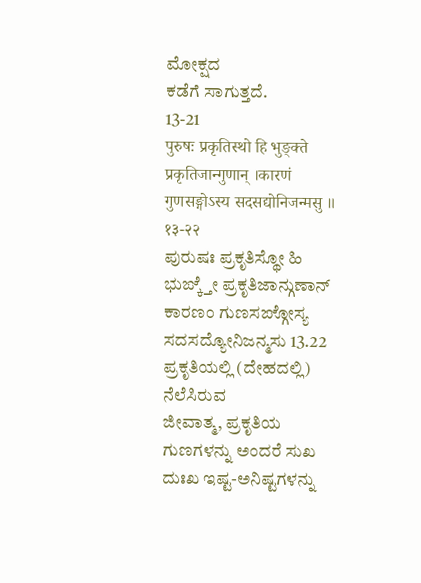ಮೋಕ್ಷದ
ಕಡೆಗೆ ಸಾಗುತ್ತದೆ.
13-21
पुरुषः प्रकृतिस्थो हि भुङ्क्ते प्रकृतिजान्गुणान् ।कारणं गुणसङ्गोऽस्य सदसद्योनिजन्मसु ॥ १३-२२
ಪುರುಷಃ ಪ್ರಕೃತಿಸ್ಥೋ ಹಿ ಭುಙ್ಕ್ತೇ ಪ್ರಕೃತಿಜಾನ್ಗುಣಾನ್
ಕಾರಣಂ ಗುಣಸಙ್ಗೋಸ್ಯ ಸದಸದ್ಯೋನಿಜನ್ಮಸು 13.22
ಪ್ರಕೃತಿಯಲ್ಲಿ (ದೇಹದಲ್ಲಿ) ನೆಲೆಸಿರುವ
ಜೀವಾತ್ಮ, ಪ್ರಕೃತಿಯ ಗುಣಗಳನ್ನು ಅಂದರೆ ಸುಖ ದುಃಖ ಇಷ್ಟ-ಅನಿಷ್ಟಗಳನ್ನು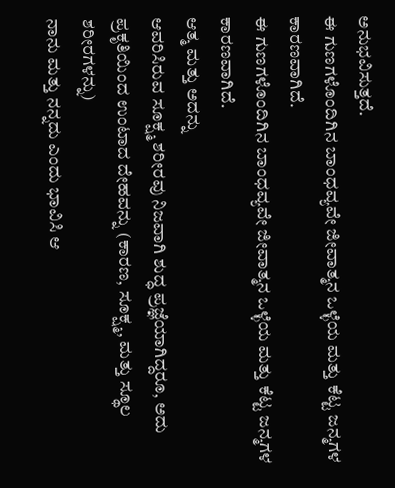ಅನುಭವಿಸುತ್ತದೆ.
ಈ ಗುಣಗಳೊಂದಿಗಿನ ಬಾಂಧವ್ಯವೇ ಜೀವಾತ್ಮನ ಒಳ್ಳೆಯ ಮತ್ತು ಕೆಟ್ಟ ಜನ್ಮಗಳ ಕಾರಣವಾಗಿದೆ.
ಈ ಗುಣಗಳೊಂದಿಗಿನ ಬಾಂಧವ್ಯವೇ ಜೀವಾತ್ಮನ ಒಳ್ಳೆಯ ಮತ್ತು ಕೆಟ್ಟ ಜನ್ಮಗಳ ಕಾರಣವಾಗಿದೆ.
ಆತ್ಮ ಮತ್ತು ಅದನ್ನು
ಆವರಿಸಿರುವ ಸೂಕ್ಷ್ಮ ಶರೀರವು ನಿಜವಾಗಿ ಶುದ್ಧ ಪ್ರಜ್ಞೆಯಾಗಿದ್ದರೂ, ಅದು ಪ್ರಕೃತಿಯಿಂದ ಉಂಟಾದ ದೇಹವನ್ನು (ಕಾರಣ, ಸೂಕ್ಷ್ಮ, ಮತ್ತು ಸ್ಥೂಲ ಶರೀರಗಳನ್ನು)
ನಾನು ಮತ್ತು ನನ್ನದು ಎಂದು ಭಾವಿಸಿ ಆ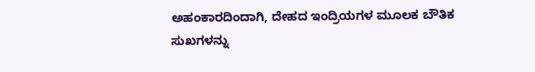ಅಹಂಕಾರದಿಂದಾಗಿ, ದೇಹದ ಇಂದ್ರಿಯಗಳ ಮೂಲಕ ಬೌತಿಕ ಸುಖಗಳನ್ನು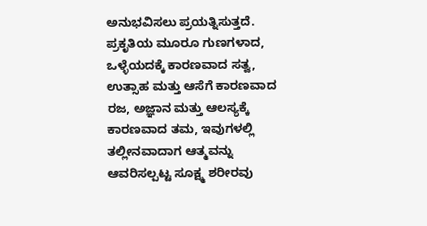ಅನುಭವಿಸಲು ಪ್ರಯತ್ನಿಸುತ್ತದೆ.
ಪ್ರಕೃತಿಯ ಮೂರೂ ಗುಣಗಳಾದ,
ಒಳ್ಳೆಯದಕ್ಕೆ ಕಾರಣವಾದ ಸತ್ವ, ಉತ್ಸಾಹ ಮತ್ತು ಆಸೆಗೆ ಕಾರಣವಾದ ರಜ, ಅಜ್ಞಾನ ಮತ್ತು ಆಲಸ್ಯಕ್ಕೆ
ಕಾರಣವಾದ ತಮ, ಇವುಗಳಲ್ಲಿ ತಲ್ಲೀನವಾದಾಗ ಆತ್ಮವನ್ನು ಆವರಿಸಲ್ಪಟ್ಟ ಸೂಕ್ಷ್ಮ ಶರೀರವು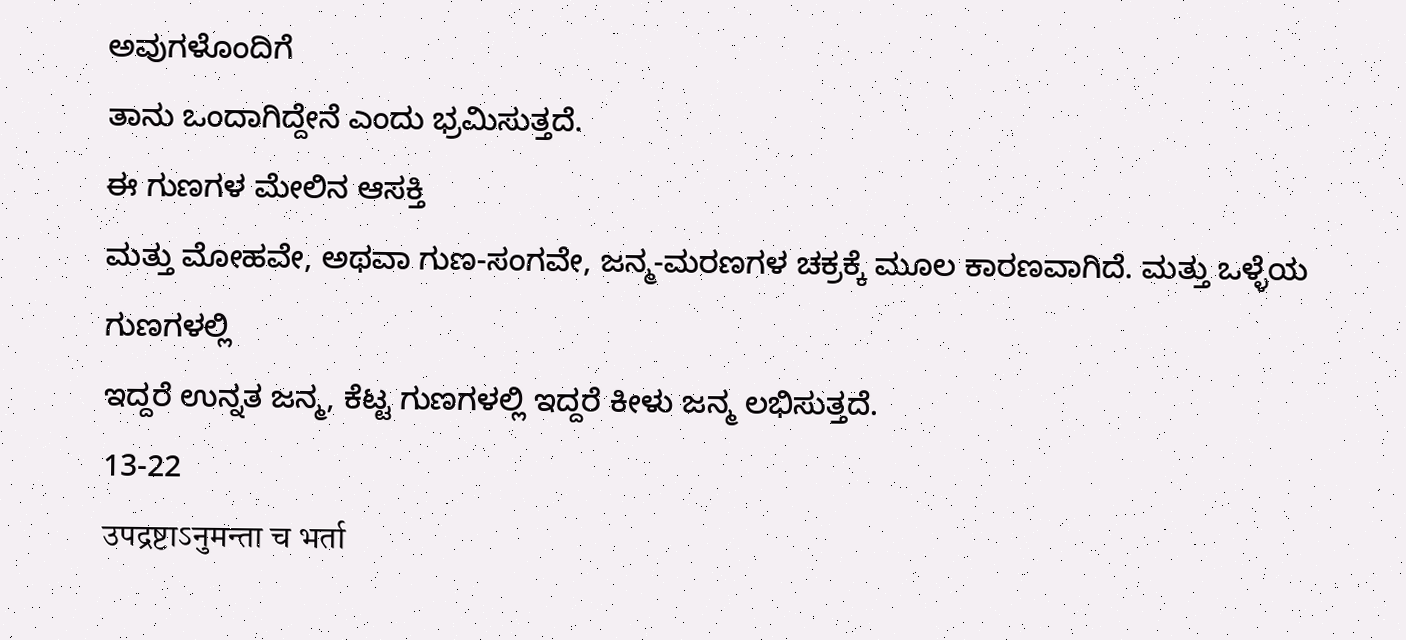ಅವುಗಳೊಂದಿಗೆ
ತಾನು ಒಂದಾಗಿದ್ದೇನೆ ಎಂದು ಭ್ರಮಿಸುತ್ತದೆ.
ಈ ಗುಣಗಳ ಮೇಲಿನ ಆಸಕ್ತಿ
ಮತ್ತು ಮೋಹವೇ, ಅಥವಾ ಗುಣ-ಸಂಗವೇ, ಜನ್ಮ-ಮರಣಗಳ ಚಕ್ರಕ್ಕೆ ಮೂಲ ಕಾರಣವಾಗಿದೆ. ಮತ್ತು ಒಳ್ಳೆಯ ಗುಣಗಳಲ್ಲಿ
ಇದ್ದರೆ ಉನ್ನತ ಜನ್ಮ, ಕೆಟ್ಟ ಗುಣಗಳಲ್ಲಿ ಇದ್ದರೆ ಕೀಳು ಜನ್ಮ ಲಭಿಸುತ್ತದೆ.
13-22
उपद्रष्टाऽनुमन्ता च भर्ता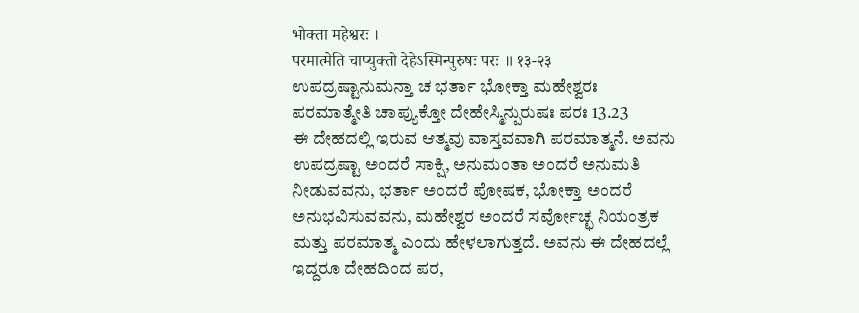भोक्ता महेश्वरः ।
परमात्मेति चाप्युक्तो देहेऽस्मिन्पुरुषः परः ॥ १३-२३
ಉಪದ್ರಷ್ಟಾನುಮನ್ತಾ ಚ ಭರ್ತಾ ಭೋಕ್ತಾ ಮಹೇಶ್ವರಃ
ಪರಮಾತ್ಮೇತಿ ಚಾಪ್ಯುಕ್ತೋ ದೇಹೇಸ್ಮಿನ್ಪುರುಷಃ ಪರಃ 13.23
ಈ ದೇಹದಲ್ಲಿ ಇರುವ ಆತ್ಮವು ವಾಸ್ತವವಾಗಿ ಪರಮಾತ್ಮನೆ. ಅವನು ಉಪದ್ರಷ್ಟಾ ಅಂದರೆ ಸಾಕ್ಷಿ, ಅನುಮಂತಾ ಅಂದರೆ ಅನುಮತಿ ನೀಡುವವನು, ಭರ್ತಾ ಅಂದರೆ ಪೋಷಕ, ಭೋಕ್ತಾ ಅಂದರೆ ಅನುಭವಿಸುವವನು, ಮಹೇಶ್ವರ ಅಂದರೆ ಸರ್ವೋಚ್ಛ ನಿಯಂತ್ರಕ
ಮತ್ತು ಪರಮಾತ್ಮ ಎಂದು ಹೇಳಲಾಗುತ್ತದೆ. ಅವನು ಈ ದೇಹದಲ್ಲೆ ಇದ್ದರೂ ದೇಹದಿಂದ ಪರ,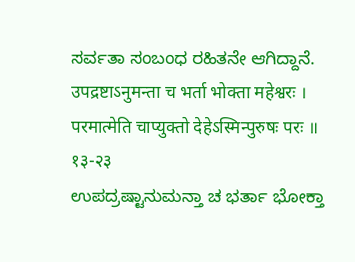ಸರ್ವತಾ ಸಂಬಂಧ ರಹಿತನೇ ಆಗಿದ್ದಾನೆ.
उपद्रष्टाऽनुमन्ता च भर्ता भोक्ता महेश्वरः ।
परमात्मेति चाप्युक्तो देहेऽस्मिन्पुरुषः परः ॥ १३-२३
ಉಪದ್ರಷ್ಟಾನುಮನ್ತಾ ಚ ಭರ್ತಾ ಭೋಕ್ತಾ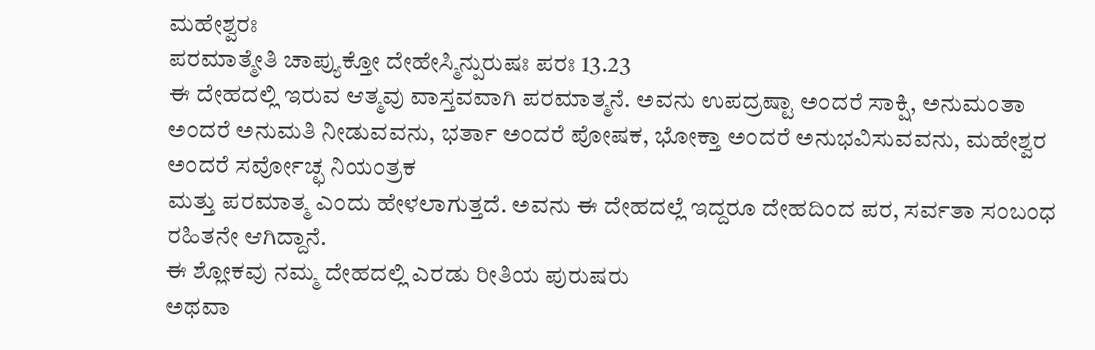ಮಹೇಶ್ವರಃ
ಪರಮಾತ್ಮೇತಿ ಚಾಪ್ಯುಕ್ತೋ ದೇಹೇಸ್ಮಿನ್ಪುರುಷಃ ಪರಃ 13.23
ಈ ದೇಹದಲ್ಲಿ ಇರುವ ಆತ್ಮವು ವಾಸ್ತವವಾಗಿ ಪರಮಾತ್ಮನೆ. ಅವನು ಉಪದ್ರಷ್ಟಾ ಅಂದರೆ ಸಾಕ್ಷಿ, ಅನುಮಂತಾ ಅಂದರೆ ಅನುಮತಿ ನೀಡುವವನು, ಭರ್ತಾ ಅಂದರೆ ಪೋಷಕ, ಭೋಕ್ತಾ ಅಂದರೆ ಅನುಭವಿಸುವವನು, ಮಹೇಶ್ವರ ಅಂದರೆ ಸರ್ವೋಚ್ಛ ನಿಯಂತ್ರಕ
ಮತ್ತು ಪರಮಾತ್ಮ ಎಂದು ಹೇಳಲಾಗುತ್ತದೆ. ಅವನು ಈ ದೇಹದಲ್ಲೆ ಇದ್ದರೂ ದೇಹದಿಂದ ಪರ, ಸರ್ವತಾ ಸಂಬಂಧ ರಹಿತನೇ ಆಗಿದ್ದಾನೆ.
ಈ ಶ್ಲೋಕವು ನಮ್ಮ ದೇಹದಲ್ಲಿ ಎರಡು ರೀತಿಯ ಪುರುಷರು
ಅಥವಾ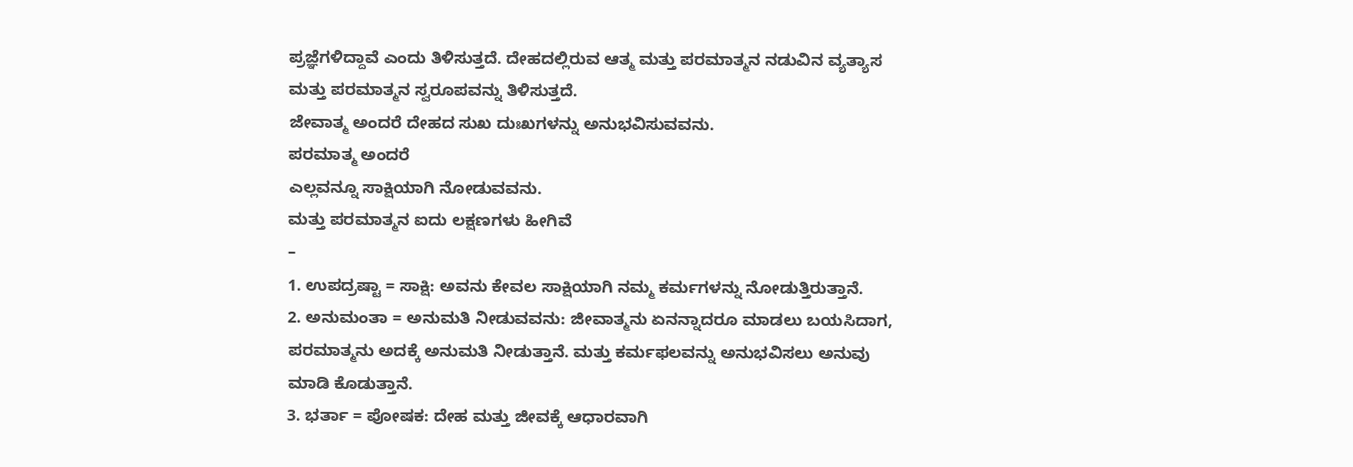ಪ್ರಜ್ಞೆಗಳಿದ್ದಾವೆ ಎಂದು ತಿಳಿಸುತ್ತದೆ. ದೇಹದಲ್ಲಿರುವ ಆತ್ಮ ಮತ್ತು ಪರಮಾತ್ಮನ ನಡುವಿನ ವ್ಯತ್ಯಾಸ
ಮತ್ತು ಪರಮಾತ್ಮನ ಸ್ವರೂಪವನ್ನು ತಿಳಿಸುತ್ತದೆ.
ಜೇವಾತ್ಮ ಅಂದರೆ ದೇಹದ ಸುಖ ದುಃಖಗಳನ್ನು ಅನುಭವಿಸುವವನು.
ಪರಮಾತ್ಮ ಅಂದರೆ
ಎಲ್ಲವನ್ನೂ ಸಾಕ್ಷಿಯಾಗಿ ನೋಡುವವನು.
ಮತ್ತು ಪರಮಾತ್ಮನ ಐದು ಲಕ್ಷಣಗಳು ಹೀಗಿವೆ
–
1. ಉಪದ್ರಷ್ಟಾ = ಸಾಕ್ಷಿ: ಅವನು ಕೇವಲ ಸಾಕ್ಷಿಯಾಗಿ ನಮ್ಮ ಕರ್ಮಗಳನ್ನು ನೋಡುತ್ತಿರುತ್ತಾನೆ.
2. ಅನುಮಂತಾ = ಅನುಮತಿ ನೀಡುವವನು: ಜೀವಾತ್ಮನು ಏನನ್ನಾದರೂ ಮಾಡಲು ಬಯಸಿದಾಗ, ಪರಮಾತ್ಮನು ಅದಕ್ಕೆ ಅನುಮತಿ ನೀಡುತ್ತಾನೆ. ಮತ್ತು ಕರ್ಮಫಲವನ್ನು ಅನುಭವಿಸಲು ಅನುವು ಮಾಡಿ ಕೊಡುತ್ತಾನೆ.
3. ಭರ್ತಾ = ಪೋಷಕ: ದೇಹ ಮತ್ತು ಜೀವಕ್ಕೆ ಆಧಾರವಾಗಿ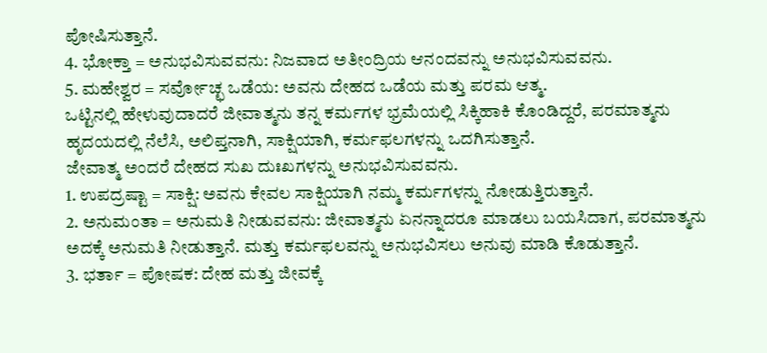ಪೋಷಿಸುತ್ತಾನೆ.
4. ಭೋಕ್ತಾ = ಅನುಭವಿಸುವವನು: ನಿಜವಾದ ಅತೀಂದ್ರಿಯ ಆನಂದವನ್ನು ಅನುಭವಿಸುವವನು.
5. ಮಹೇಶ್ವರ = ಸರ್ವೋಚ್ಛ ಒಡೆಯ: ಅವನು ದೇಹದ ಒಡೆಯ ಮತ್ತು ಪರಮ ಆತ್ಮ.
ಒಟ್ಟಿನಲ್ಲಿ ಹೇಳುವುದಾದರೆ ಜೀವಾತ್ಮನು ತನ್ನ ಕರ್ಮಗಳ ಭ್ರಮೆಯಲ್ಲಿ ಸಿಕ್ಕಿಹಾಕಿ ಕೊಂಡಿದ್ದರೆ, ಪರಮಾತ್ಮನು ಹೃದಯದಲ್ಲಿ ನೆಲೆಸಿ, ಅಲಿಪ್ತನಾಗಿ, ಸಾಕ್ಷಿಯಾಗಿ, ಕರ್ಮಫಲಗಳನ್ನು ಒದಗಿಸುತ್ತಾನೆ.
ಜೇವಾತ್ಮ ಅಂದರೆ ದೇಹದ ಸುಖ ದುಃಖಗಳನ್ನು ಅನುಭವಿಸುವವನು.
1. ಉಪದ್ರಷ್ಟಾ = ಸಾಕ್ಷಿ: ಅವನು ಕೇವಲ ಸಾಕ್ಷಿಯಾಗಿ ನಮ್ಮ ಕರ್ಮಗಳನ್ನು ನೋಡುತ್ತಿರುತ್ತಾನೆ.
2. ಅನುಮಂತಾ = ಅನುಮತಿ ನೀಡುವವನು: ಜೀವಾತ್ಮನು ಏನನ್ನಾದರೂ ಮಾಡಲು ಬಯಸಿದಾಗ, ಪರಮಾತ್ಮನು ಅದಕ್ಕೆ ಅನುಮತಿ ನೀಡುತ್ತಾನೆ. ಮತ್ತು ಕರ್ಮಫಲವನ್ನು ಅನುಭವಿಸಲು ಅನುವು ಮಾಡಿ ಕೊಡುತ್ತಾನೆ.
3. ಭರ್ತಾ = ಪೋಷಕ: ದೇಹ ಮತ್ತು ಜೀವಕ್ಕೆ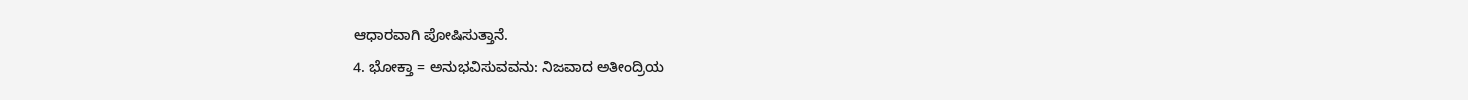ಆಧಾರವಾಗಿ ಪೋಷಿಸುತ್ತಾನೆ.
4. ಭೋಕ್ತಾ = ಅನುಭವಿಸುವವನು: ನಿಜವಾದ ಅತೀಂದ್ರಿಯ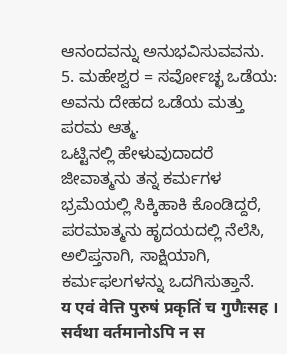ಆನಂದವನ್ನು ಅನುಭವಿಸುವವನು.
5. ಮಹೇಶ್ವರ = ಸರ್ವೋಚ್ಛ ಒಡೆಯ: ಅವನು ದೇಹದ ಒಡೆಯ ಮತ್ತು ಪರಮ ಆತ್ಮ.
ಒಟ್ಟಿನಲ್ಲಿ ಹೇಳುವುದಾದರೆ ಜೀವಾತ್ಮನು ತನ್ನ ಕರ್ಮಗಳ ಭ್ರಮೆಯಲ್ಲಿ ಸಿಕ್ಕಿಹಾಕಿ ಕೊಂಡಿದ್ದರೆ, ಪರಮಾತ್ಮನು ಹೃದಯದಲ್ಲಿ ನೆಲೆಸಿ, ಅಲಿಪ್ತನಾಗಿ, ಸಾಕ್ಷಿಯಾಗಿ, ಕರ್ಮಫಲಗಳನ್ನು ಒದಗಿಸುತ್ತಾನೆ.
य एवं वेत्ति पुरुषं प्रकृतिं च गुणैःसह ।
सर्वथा वर्तमानोऽपि न स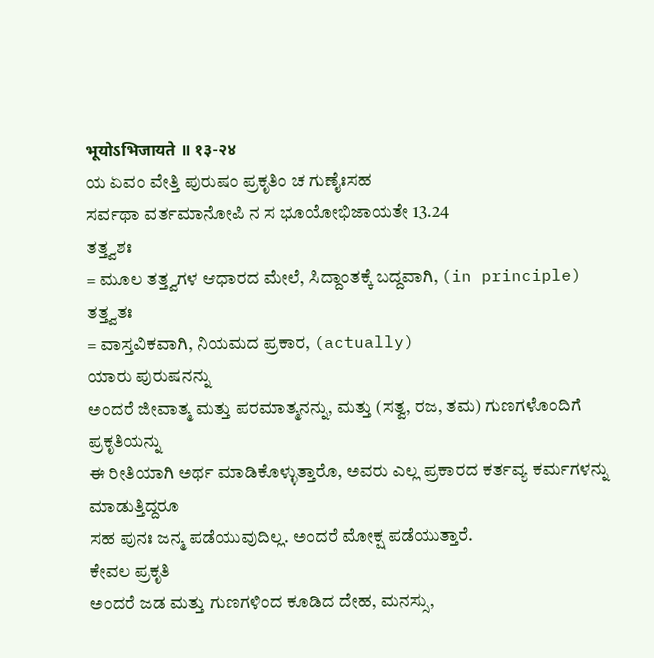भूयोऽभिजायते ॥ १३-२४
ಯ ಏವಂ ವೇತ್ತಿ ಪುರುಷಂ ಪ್ರಕೃತಿಂ ಚ ಗುಣೈಃಸಹ
ಸರ್ವಥಾ ವರ್ತಮಾನೋಪಿ ನ ಸ ಭೂಯೋಭಿಜಾಯತೇ 13.24
ತತ್ತ್ವಶಃ
= ಮೂಲ ತತ್ತ್ವಗಳ ಆಧಾರದ ಮೇಲೆ, ಸಿದ್ದಾಂತಕ್ಕೆ ಬದ್ದವಾಗಿ, (in principle)
ತತ್ತ್ವತಃ
= ವಾಸ್ತವಿಕವಾಗಿ, ನಿಯಮದ ಪ್ರಕಾರ, (actually)
ಯಾರು ಪುರುಷನನ್ನು
ಅಂದರೆ ಜೀವಾತ್ಮ ಮತ್ತು ಪರಮಾತ್ಮನನ್ನು, ಮತ್ತು (ಸತ್ವ, ರಜ, ತಮ) ಗುಣಗಳೊಂದಿಗೆ ಪ್ರಕೃತಿಯನ್ನು
ಈ ರೀತಿಯಾಗಿ ಅರ್ಥ ಮಾಡಿಕೊಳ್ಳುತ್ತಾರೊ, ಅವರು ಎಲ್ಲ ಪ್ರಕಾರದ ಕರ್ತವ್ಯ ಕರ್ಮಗಳನ್ನು ಮಾಡುತ್ತಿದ್ದರೂ
ಸಹ ಪುನಃ ಜನ್ಮ ಪಡೆಯುವುದಿಲ್ಲ. ಅಂದರೆ ಮೋಕ್ಷ ಪಡೆಯುತ್ತಾರೆ.
ಕೇವಲ ಪ್ರಕೃತಿ
ಅಂದರೆ ಜಡ ಮತ್ತು ಗುಣಗಳಿಂದ ಕೂಡಿದ ದೇಹ, ಮನಸ್ಸು,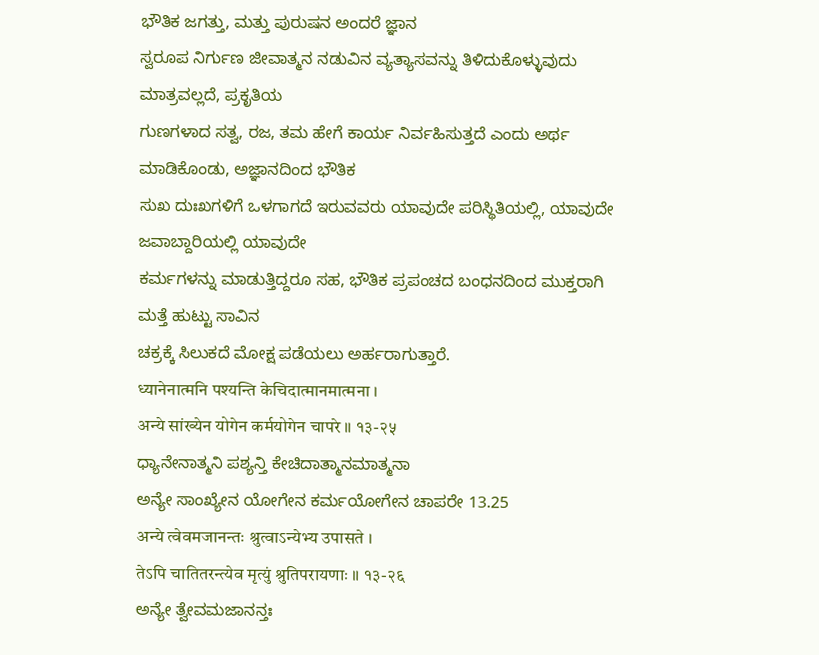ಭೌತಿಕ ಜಗತ್ತು, ಮತ್ತು ಪುರುಷನ ಅಂದರೆ ಜ್ಞಾನ
ಸ್ವರೂಪ ನಿರ್ಗುಣ ಜೀವಾತ್ಮನ ನಡುವಿನ ವ್ಯತ್ಯಾಸವನ್ನು ತಿಳಿದುಕೊಳ್ಳುವುದು ಮಾತ್ರವಲ್ಲದೆ, ಪ್ರಕೃತಿಯ
ಗುಣಗಳಾದ ಸತ್ವ, ರಜ, ತಮ ಹೇಗೆ ಕಾರ್ಯ ನಿರ್ವಹಿಸುತ್ತದೆ ಎಂದು ಅರ್ಥ ಮಾಡಿಕೊಂಡು, ಅಜ್ಞಾನದಿಂದ ಭೌತಿಕ
ಸುಖ ದುಃಖಗಳಿಗೆ ಒಳಗಾಗದೆ ಇರುವವರು ಯಾವುದೇ ಪರಿಸ್ಥಿತಿಯಲ್ಲಿ, ಯಾವುದೇ ಜವಾಬ್ದಾರಿಯಲ್ಲಿ ಯಾವುದೇ
ಕರ್ಮಗಳನ್ನು ಮಾಡುತ್ತಿದ್ದರೂ ಸಹ, ಭೌತಿಕ ಪ್ರಪಂಚದ ಬಂಧನದಿಂದ ಮುಕ್ತರಾಗಿ ಮತ್ತೆ ಹುಟ್ಟು ಸಾವಿನ
ಚಕ್ರಕ್ಕೆ ಸಿಲುಕದೆ ಮೋಕ್ಷ ಪಡೆಯಲು ಅರ್ಹರಾಗುತ್ತಾರೆ.
ध्यानेनात्मनि पश्यन्ति केचिदात्मानमात्मना ।
अन्ये सांख्येन योगेन कर्मयोगेन चापरे ॥ १३-२५
ಧ್ಯಾನೇನಾತ್ಮನಿ ಪಶ್ಯನ್ತಿ ಕೇಚಿದಾತ್ಮಾನಮಾತ್ಮನಾ
ಅನ್ಯೇ ಸಾಂಖ್ಯೇನ ಯೋಗೇನ ಕರ್ಮಯೋಗೇನ ಚಾಪರೇ 13.25
अन्ये त्वेवमजानन्तः श्रुत्वाऽन्येभ्य उपासते ।
तेऽपि चातितरन्त्येव मृत्युं श्रुतिपरायणाः ॥ १३-२६
ಅನ್ಯೇ ತ್ವೇವಮಜಾನನ್ತಃ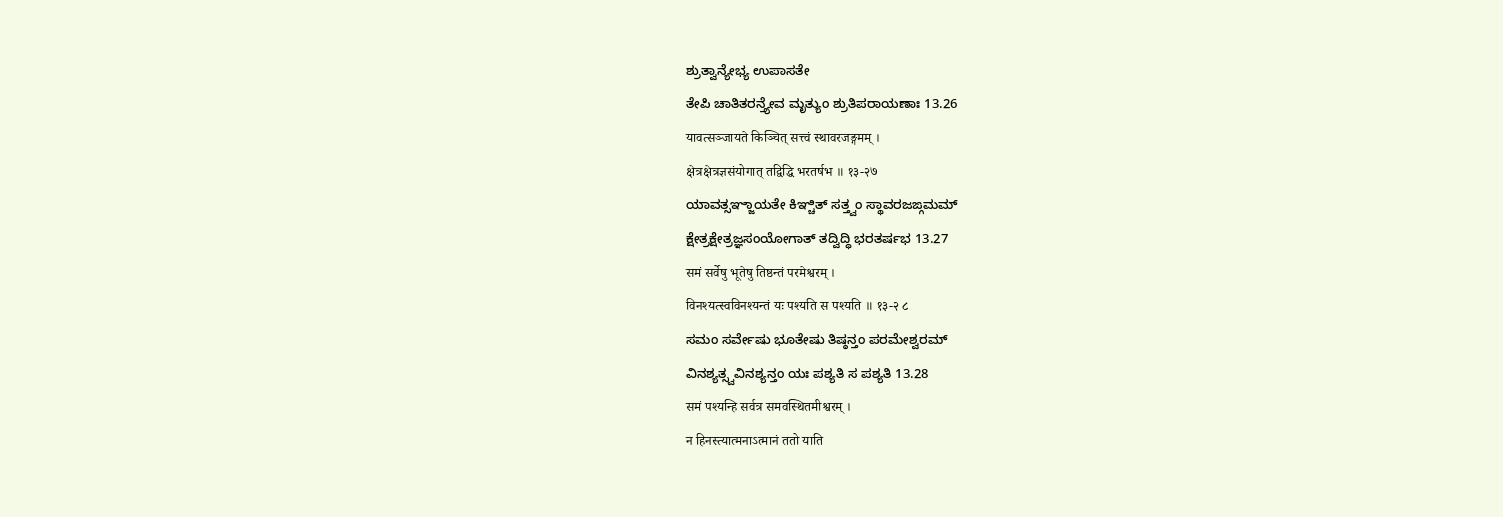ಶ್ರುತ್ವಾನ್ಯೇಭ್ಯ ಉಪಾಸತೇ
ತೇಪಿ ಚಾತಿತರನ್ತ್ಯೇವ ಮೃತ್ಯುಂ ಶ್ರುತಿಪರಾಯಣಾಃ 13.26
यावत्सञ्जायते किञ्चित् सत्त्वं स्थावरजङ्गमम् ।
क्षेत्रक्षेत्रज्ञसंयोगात् तद्विद्धि भरतर्षभ ॥ १३-२७
ಯಾವತ್ಸಞ್ಜಾಯತೇ ಕಿಞ್ಚಿತ್ ಸತ್ತ್ವಂ ಸ್ಥಾವರಜಙ್ಗಮಮ್
ಕ್ಷೇತ್ರಕ್ಷೇತ್ರಜ್ಞಸಂಯೋಗಾತ್ ತದ್ವಿದ್ಧಿ ಭರತರ್ಷಭ 13.27
समं सर्वेषु भूतेषु तिष्ठन्तं परमेश्वरम् ।
विनश्यत्स्वविनश्यन्तं यः पश्यति स पश्यति ॥ १३-२ ८
ಸಮಂ ಸರ್ವೇಷು ಭೂತೇಷು ತಿಷ್ಠನ್ತಂ ಪರಮೇಶ್ವರಮ್
ವಿನಶ್ಯತ್ಸ್ವವಿನಶ್ಯನ್ತಂ ಯಃ ಪಶ್ಯತಿ ಸ ಪಶ್ಯತಿ 13.28
समं पश्यन्हि सर्वत्र समवस्थितमीश्वरम् ।
न हिनस्त्यात्मनाऽत्मानं ततो याति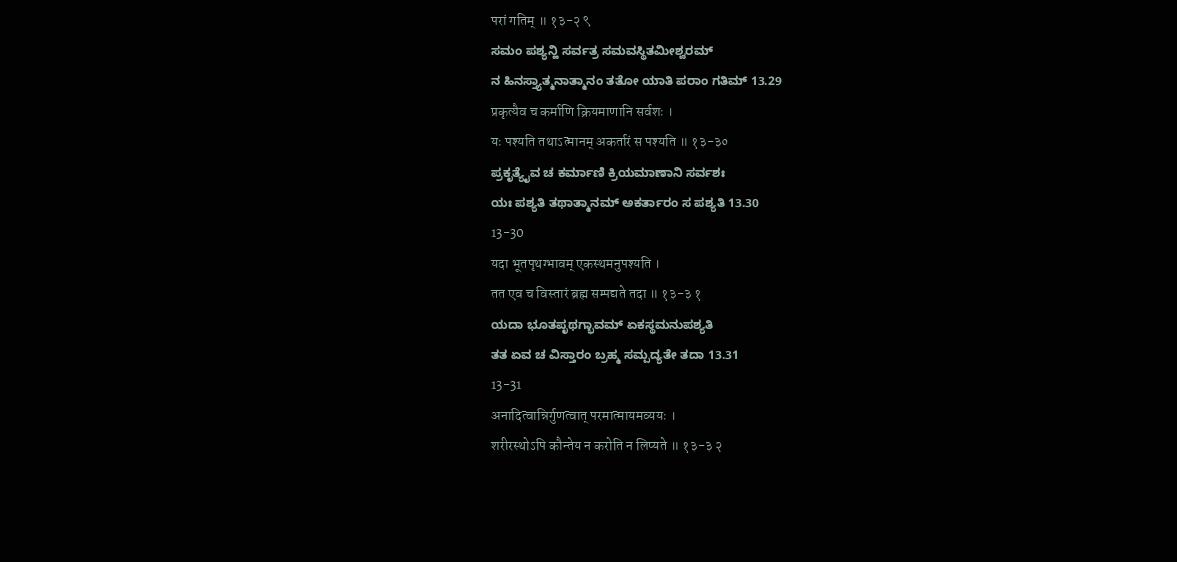परां गतिम् ॥ १३-२ ९
ಸಮಂ ಪಶ್ಯನ್ಹಿ ಸರ್ವತ್ರ ಸಮವಸ್ಥಿತಮೀಶ್ವರಮ್
ನ ಹಿನಸ್ತ್ಯಾತ್ಮನಾತ್ಮಾನಂ ತತೋ ಯಾತಿ ಪರಾಂ ಗತಿಮ್ 13.29
प्रकृत्यैव च कर्माणि क्रियमाणानि सर्वशः ।
यः पश्यति तथाऽत्मानम् अकर्तारं स पश्यति ॥ १३-३०
ಪ್ರಕೃತ್ಯೈವ ಚ ಕರ್ಮಾಣಿ ಕ್ರಿಯಮಾಣಾನಿ ಸರ್ವಶಃ
ಯಃ ಪಶ್ಯತಿ ತಥಾತ್ಮಾನಮ್ ಅಕರ್ತಾರಂ ಸ ಪಶ್ಯತಿ 13.30
13-30
यदा भूतपृथग्भावम् एकस्थमनुपश्यति ।
तत एव च विस्तारं ब्रह्म सम्पद्यते तदा ॥ १३-३ १
ಯದಾ ಭೂತಪೃಥಗ್ಭಾವಮ್ ಏಕಸ್ಥಮನುಪಶ್ಯತಿ
ತತ ಏವ ಚ ವಿಸ್ತಾರಂ ಬ್ರಹ್ಮ ಸಮ್ಪದ್ಯತೇ ತದಾ 13.31
13-31
अनादित्वान्निर्गुणत्वात् परमात्मायमव्ययः ।
शरीरस्थोऽपि कौन्तेय न करोति न लिप्यते ॥ १३-३ २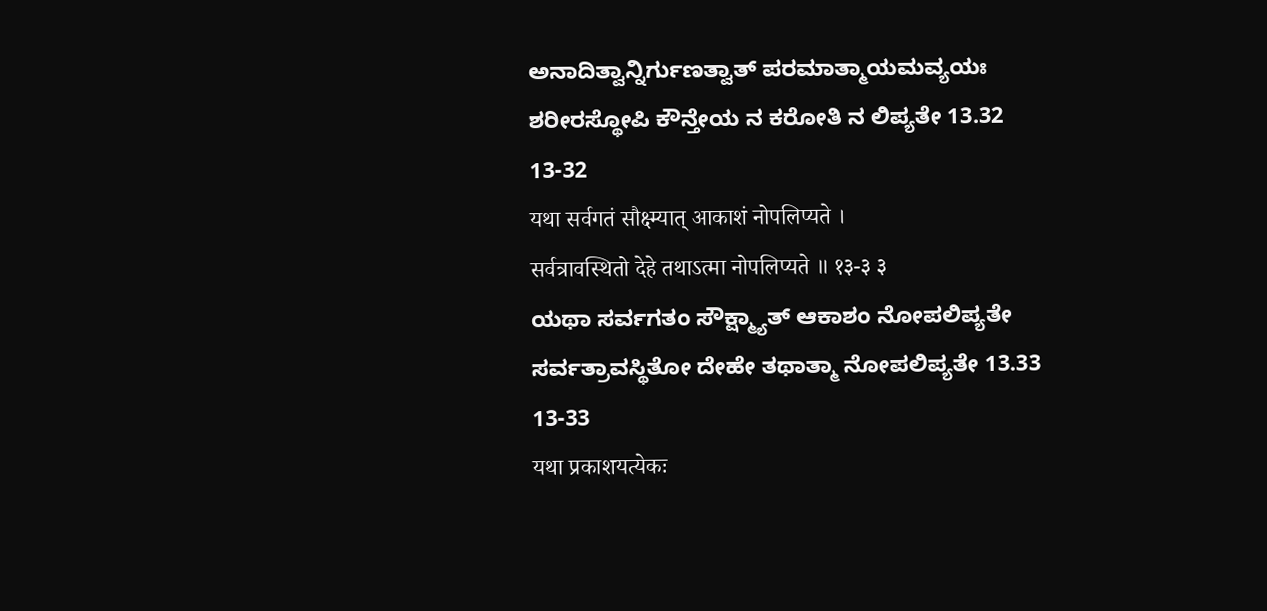ಅನಾದಿತ್ವಾನ್ನಿರ್ಗುಣತ್ವಾತ್ ಪರಮಾತ್ಮಾಯಮವ್ಯಯಃ
ಶರೀರಸ್ಥೋಪಿ ಕೌನ್ತೇಯ ನ ಕರೋತಿ ನ ಲಿಪ್ಯತೇ 13.32
13-32
यथा सर्वगतं सौक्ष्म्यात् आकाशं नोपलिप्यते ।
सर्वत्रावस्थितो देहे तथाऽत्मा नोपलिप्यते ॥ १३-३ ३
ಯಥಾ ಸರ್ವಗತಂ ಸೌಕ್ಷ್ಮ್ಯಾತ್ ಆಕಾಶಂ ನೋಪಲಿಪ್ಯತೇ
ಸರ್ವತ್ರಾವಸ್ಥಿತೋ ದೇಹೇ ತಥಾತ್ಮಾ ನೋಪಲಿಪ್ಯತೇ 13.33
13-33
यथा प्रकाशयत्येकः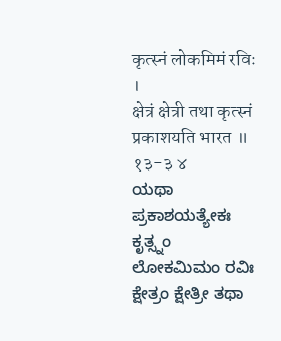कृत्स्नं लोकमिमं रविः ।
क्षेत्रं क्षेत्री तथा कृत्स्नं प्रकाशयति भारत ॥ १३-३ ४
ಯಥಾ ಪ್ರಕಾಶಯತ್ಯೇಕಃ ಕೃತ್ಸ್ನಂ ಲೋಕಮಿಮಂ ರವಿಃ
ಕ್ಷೇತ್ರಂ ಕ್ಷೇತ್ರೀ ತಥಾ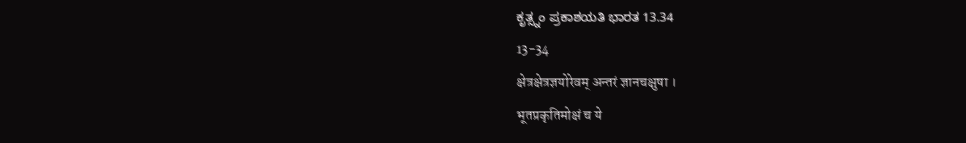ಕೃತ್ಸ್ನಂ ಪ್ರಕಾಶಯತಿ ಭಾರತ 13.34
13-34
क्षेत्रक्षेत्रज्ञयोरेवम् अन्तरं ज्ञानचक्षुषा ।
भूतप्रकृतिमोक्षं च ये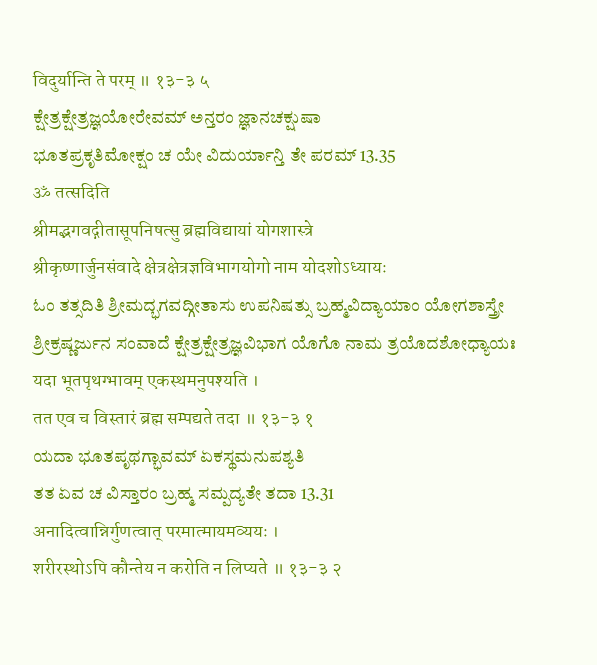विदुर्यान्ति ते परम् ॥ १३-३ ५
ಕ್ಷೇತ್ರಕ್ಷೇತ್ರಜ್ಞಯೋರೇವಮ್ ಅನ್ತರಂ ಜ್ಞಾನಚಕ್ಷುಷಾ
ಭೂತಪ್ರಕೃತಿಮೋಕ್ಷಂ ಚ ಯೇ ವಿದುರ್ಯಾನ್ತಿ ತೇ ಪರಮ್ 13.35
ॐ तत्सदिति
श्रीमद्भगवद्गीतासूपनिषत्सु ब्रह्मविद्यायां योगशास्त्रे
श्रीकृष्णार्जुनसंवादे क्षेत्रक्षेत्रज्ञविभागयोगो नाम योदशोऽध्यायः
ಓಂ ತತ್ಸದಿತಿ ಶ್ರೀಮದ್ಭಗವದ್ಗೀತಾಸು ಉಪನಿಷತ್ಸು ಬ್ರಹ್ಮವಿದ್ಯಾಯಾಂ ಯೋಗಶಾಸ್ತ್ರೇ
ಶ್ರೀಕ್ರಷ್ಣರ್ಜುನ ಸಂವಾದೆ ಕ್ಷೇತ್ರಕ್ಷೇತ್ರಜ್ಞವಿಭಾಗ ಯೊಗೊ ನಾಮ ತ್ರಯೊದಶೋಧ್ಯಾಯಃ
यदा भूतपृथग्भावम् एकस्थमनुपश्यति ।
तत एव च विस्तारं ब्रह्म सम्पद्यते तदा ॥ १३-३ १
ಯದಾ ಭೂತಪೃಥಗ್ಭಾವಮ್ ಏಕಸ್ಥಮನುಪಶ್ಯತಿ
ತತ ಏವ ಚ ವಿಸ್ತಾರಂ ಬ್ರಹ್ಮ ಸಮ್ಪದ್ಯತೇ ತದಾ 13.31
अनादित्वान्निर्गुणत्वात् परमात्मायमव्ययः ।
शरीरस्थोऽपि कौन्तेय न करोति न लिप्यते ॥ १३-३ २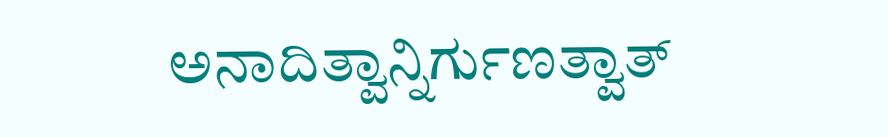ಅನಾದಿತ್ವಾನ್ನಿರ್ಗುಣತ್ವಾತ್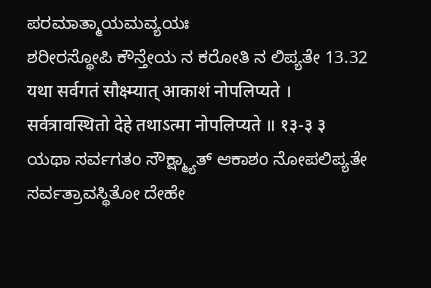ಪರಮಾತ್ಮಾಯಮವ್ಯಯಃ
ಶರೀರಸ್ಥೋಪಿ ಕೌನ್ತೇಯ ನ ಕರೋತಿ ನ ಲಿಪ್ಯತೇ 13.32
यथा सर्वगतं सौक्ष्म्यात् आकाशं नोपलिप्यते ।
सर्वत्रावस्थितो देहे तथाऽत्मा नोपलिप्यते ॥ १३-३ ३
ಯಥಾ ಸರ್ವಗತಂ ಸೌಕ್ಷ್ಮ್ಯಾತ್ ಆಕಾಶಂ ನೋಪಲಿಪ್ಯತೇ
ಸರ್ವತ್ರಾವಸ್ಥಿತೋ ದೇಹೇ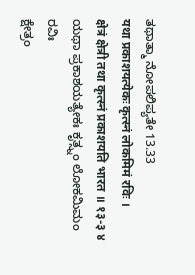ತಥಾತ್ಮಾ ನೋಪಲಿಪ್ಯತೇ 13.33
यथा प्रकाशयत्येकः कृत्स्नं लोकमिमं रविः ।
क्षेत्रं क्षेत्री तथा कृत्स्नं प्रकाशयति भारत ॥ १३-३ ४
ಯಥಾ ಪ್ರಕಾಶಯತ್ಯೇಕಃ ಕೃತ್ಸ್ನಂ ಲೋಕಮಿಮಂ ರವಿಃ
ಕ್ಷೇತ್ರಂ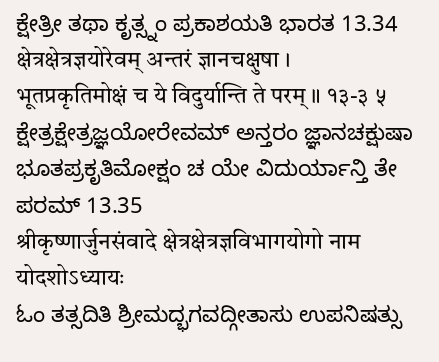ಕ್ಷೇತ್ರೀ ತಥಾ ಕೃತ್ಸ್ನಂ ಪ್ರಕಾಶಯತಿ ಭಾರತ 13.34
क्षेत्रक्षेत्रज्ञयोरेवम् अन्तरं ज्ञानचक्षुषा ।
भूतप्रकृतिमोक्षं च ये विदुर्यान्ति ते परम् ॥ १३-३ ५
ಕ್ಷೇತ್ರಕ್ಷೇತ್ರಜ್ಞಯೋರೇವಮ್ ಅನ್ತರಂ ಜ್ಞಾನಚಕ್ಷುಷಾ
ಭೂತಪ್ರಕೃತಿಮೋಕ್ಷಂ ಚ ಯೇ ವಿದುರ್ಯಾನ್ತಿ ತೇ ಪರಮ್ 13.35
श्रीकृष्णार्जुनसंवादे क्षेत्रक्षेत्रज्ञविभागयोगो नाम योदशोऽध्यायः
ಓಂ ತತ್ಸದಿತಿ ಶ್ರೀಮದ್ಭಗವದ್ಗೀತಾಸು ಉಪನಿಷತ್ಸು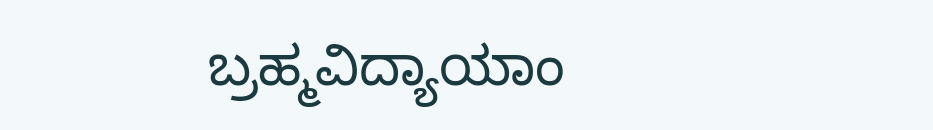ಬ್ರಹ್ಮವಿದ್ಯಾಯಾಂ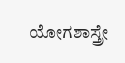ಯೋಗಶಾಸ್ತ್ರೇ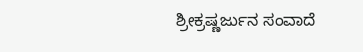ಶ್ರೀಕ್ರಷ್ಣರ್ಜುನ ಸಂವಾದೆ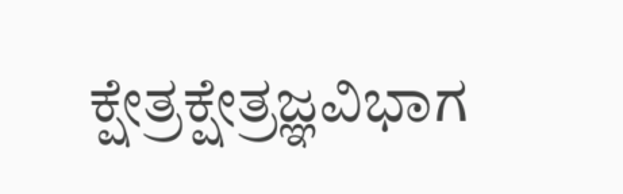ಕ್ಷೇತ್ರಕ್ಷೇತ್ರಜ್ಞವಿಭಾಗ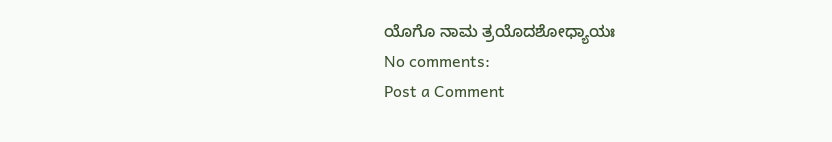ಯೊಗೊ ನಾಮ ತ್ರಯೊದಶೋಧ್ಯಾಯಃ
No comments:
Post a Comment